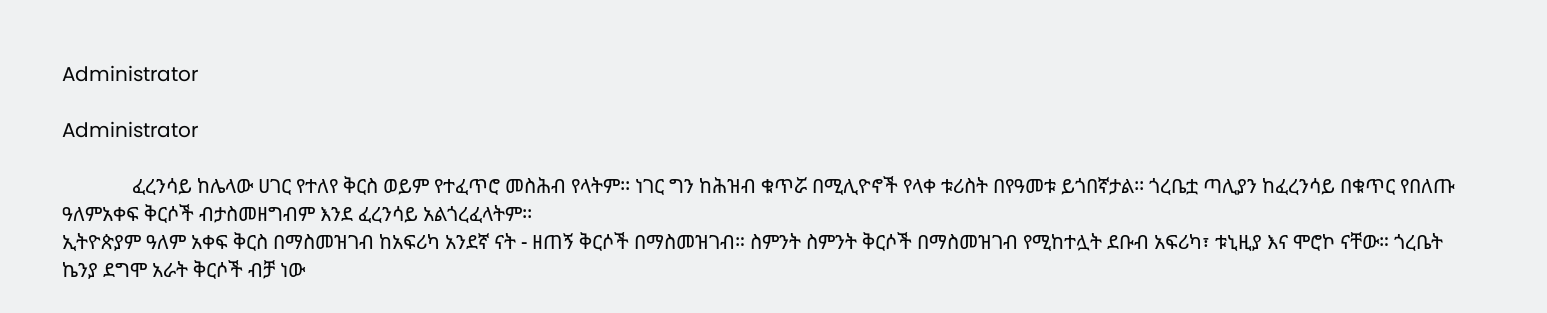Administrator

Administrator

              ፈረንሳይ ከሌላው ሀገር የተለየ ቅርስ ወይም የተፈጥሮ መስሕብ የላትም፡፡ ነገር ግን ከሕዝብ ቁጥሯ በሚሊዮኖች የላቀ ቱሪስት በየዓመቱ ይጎበኛታል፡፡ ጎረቤቷ ጣሊያን ከፈረንሳይ በቁጥር የበለጡ ዓለምአቀፍ ቅርሶች ብታስመዘግብም እንደ ፈረንሳይ አልጎረፈላትም፡፡
ኢትዮጵያም ዓለም አቀፍ ቅርስ በማስመዝገብ ከአፍሪካ አንደኛ ናት - ዘጠኝ ቅርሶች በማስመዝገብ። ስምንት ስምንት ቅርሶች በማስመዝገብ የሚከተሏት ደቡብ አፍሪካ፣ ቱኒዚያ እና ሞሮኮ ናቸው። ጎረቤት ኬንያ ደግሞ አራት ቅርሶች ብቻ ነው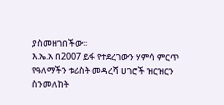ያስመዘገበችው፡፡
እ.ኤ.አ በ2007 ይፋ የተደረገውን ሃምሳ ምርጥ የዓለማችን ቱሪስት መዳረሻ ሀገሮች ዝርዝርን ስንመለከት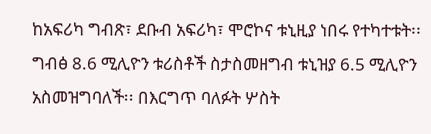ከአፍሪካ ግብጽ፣ ደቡብ አፍሪካ፣ ሞሮኮና ቱኒዚያ ነበሩ የተካተቱት፡፡ ግብፅ 8.6 ሚሊዮን ቱሪስቶች ስታስመዘግብ ቱኒዝያ 6.5 ሚሊዮን አስመዝግባለች፡፡ በእርግጥ ባለፉት ሦስት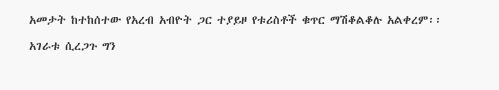አመታት ከተከሰተው የአረብ አብዮት ጋር ተያይዞ የቱሪስቶች ቁጥር ማሽቆልቆሉ አልቀረም፡፡

አገራቱ ሲረጋጉ ግን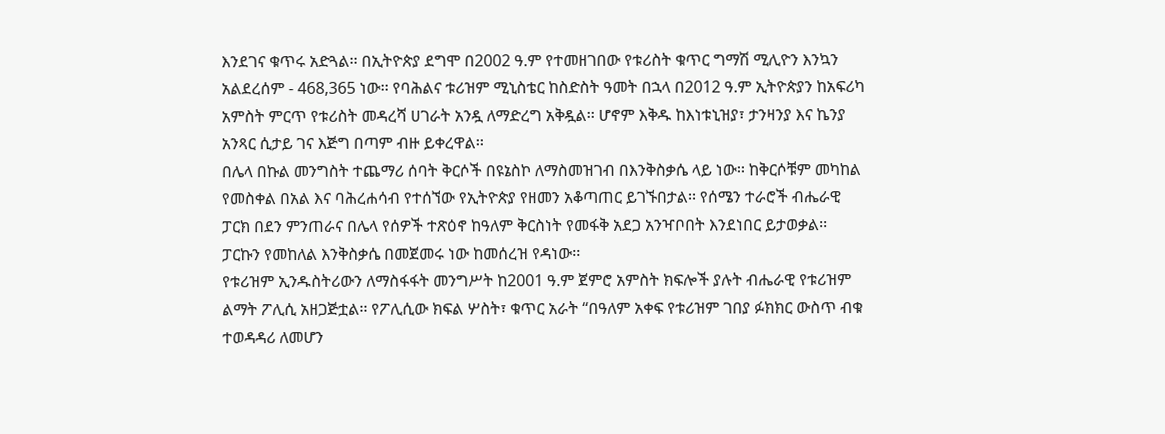እንደገና ቁጥሩ አድጓል፡፡ በኢትዮጵያ ደግሞ በ2002 ዓ.ም የተመዘገበው የቱሪስት ቁጥር ግማሽ ሚሊዮን እንኳን አልደረሰም - 468,365 ነው፡፡ የባሕልና ቱሪዝም ሚኒስቴር ከስድስት ዓመት በኋላ በ2012 ዓ.ም ኢትዮጵያን ከአፍሪካ አምስት ምርጥ የቱሪስት መዳረሻ ሀገራት አንዷ ለማድረግ አቅዷል፡፡ ሆኖም እቅዱ ከእነቱኒዝያ፣ ታንዛንያ እና ኬንያ አንጻር ሲታይ ገና እጅግ በጣም ብዙ ይቀረዋል፡፡
በሌላ በኩል መንግስት ተጨማሪ ሰባት ቅርሶች በዩኔስኮ ለማስመዝገብ በእንቅስቃሴ ላይ ነው፡፡ ከቅርሶቹም መካከል የመስቀል በአል እና ባሕረሐሳብ የተሰኘው የኢትዮጵያ የዘመን አቆጣጠር ይገኙበታል፡፡ የሰሜን ተራሮች ብሔራዊ ፓርክ በደን ምንጠራና በሌላ የሰዎች ተጽዕኖ ከዓለም ቅርስነት የመፋቅ አደጋ አንዣቦበት እንደነበር ይታወቃል፡፡ ፓርኩን የመከለል እንቅስቃሴ በመጀመሩ ነው ከመሰረዝ የዳነው፡፡
የቱሪዝም ኢንዱስትሪውን ለማስፋፋት መንግሥት ከ2001 ዓ.ም ጀምሮ አምስት ክፍሎች ያሉት ብሔራዊ የቱሪዝም ልማት ፖሊሲ አዘጋጅቷል፡፡ የፖሊሲው ክፍል ሦስት፣ ቁጥር አራት “በዓለም አቀፍ የቱሪዝም ገበያ ፉክክር ውስጥ ብቁ ተወዳዳሪ ለመሆን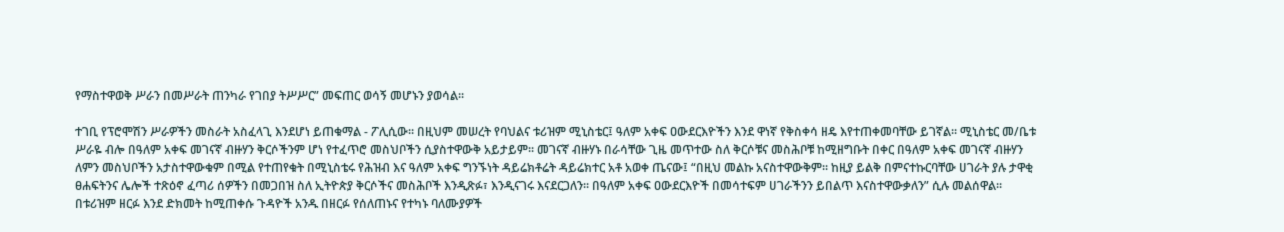የማስተዋወቅ ሥራን በመሥራት ጠንካራ የገበያ ትሥሥር” መፍጠር ወሳኝ መሆኑን ያወሳል፡፡

ተገቢ የፕሮሞሽን ሥራዎችን መስራት አስፈላጊ እንደሆነ ይጠቁማል - ፖሊሲው። በዚህም መሠረት የባህልና ቱሪዝም ሚኒስቴር፤ ዓለም አቀፍ ዐውደርእዮችን እንደ ዋነኛ የቅስቀሳ ዘዴ እየተጠቀመባቸው ይገኛል፡፡ ሚኒስቴር መ/ቤቱ ሥራዬ ብሎ በዓለም አቀፍ መገናኛ ብዙሃን ቅርሶችንም ሆነ የተፈጥሮ መስህቦችን ሲያስተዋውቅ አይታይም፡፡ መገናኛ ብዙሃኑ በራሳቸው ጊዜ መጥተው ስለ ቅርሶቹና መስሕቦቹ ከሚዘግቡት በቀር በዓለም አቀፍ መገናኛ ብዙሃን ለምን መስህቦችን አታስተዋውቁም በሚል የተጠየቁት በሚኒስቴሩ የሕዝብ እና ዓለም አቀፍ ግንኙነት ዳይሬክቶሬት ዳይሬክተር አቶ አወቀ ጤናው፤ “በዚህ መልኩ አናስተዋውቅም፡፡ ከዚያ ይልቅ በምናተኩርባቸው ሀገራት ያሉ ታዋቂ ፀሐፍትንና ሌሎች ተጽዕኖ ፈጣሪ ሰዎችን በመጋበዝ ስለ ኢትዮጵያ ቅርሶችና መስሕቦች እንዲጽፉ፣ እንዲናገሩ እናደርጋለን፡፡ በዓለም አቀፍ ዐውደርእዮች በመሳተፍም ሀገራችንን ይበልጥ እናስተዋውቃለን” ሲሉ መልሰዋል፡፡
በቱሪዝም ዘርፉ እንደ ድክመት ከሚጠቀሱ ጉዳዮች አንዱ በዘርፉ የሰለጠኑና የተካኑ ባለሙያዎች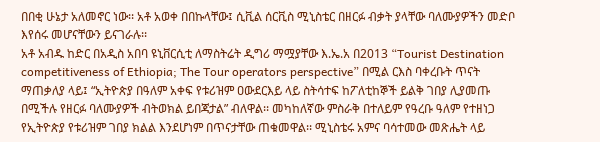በበቂ ሁኔታ አለመኖር ነው፡፡ አቶ አወቀ በበኩላቸው፤ ሲቪል ሰርቪስ ሚኒስቴር በዘርፉ ብቃት ያላቸው ባለሙያዎችን መድቦ እየሰሩ መሆናቸውን ይናገራሉ፡፡
አቶ አብዱ ከድር በአዲስ አበባ ዩኒቨርሲቲ ለማስትሬት ዲግሪ ማሟያቸው እ.ኤ.አ በ2013 “Tourist Destination competitiveness of Ethiopia; The Tour operators perspective” በሚል ርእስ ባቀረቡት ጥናት ማጠቃለያ ላይ፤ “ኢትዮጵያ በዓለም አቀፍ የቱሪዝም ዐውደርእይ ላይ ስትሳተፍ ከፖለቲከኞች ይልቅ ገበያ ሊያመጡ በሚችሉ የዘርፉ ባለሙያዎች ብትወክል ይበጃታል” ብለዋል፡፡ መካከለኛው ምስራቅ በተለይም የዓረቡ ዓለም የተዘነጋ የኢትዮጵያ የቱሪዝም ገበያ ክልል እንደሆነም በጥናታቸው ጠቁመዋል፡፡ ሚኒስቴሩ አምና ባሳተመው መጽሔት ላይ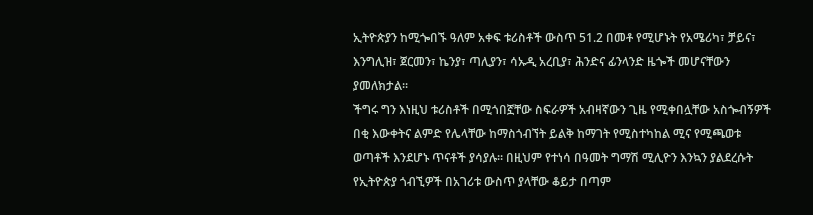ኢትዮጵያን ከሚጐበኙ ዓለም አቀፍ ቱሪስቶች ውስጥ 51.2 በመቶ የሚሆኑት የአሜሪካ፣ ቻይና፣ እንግሊዝ፣ ጀርመን፣ ኬንያ፣ ጣሊያን፣ ሳኡዲ አረቢያ፣ ሕንድና ፊንላንድ ዜጐች መሆናቸውን ያመለክታል፡፡
ችግሩ ግን እነዚህ ቱሪስቶች በሚጎበኟቸው ስፍራዎች አብዛኛውን ጊዜ የሚቀበሏቸው አስጐብኝዎች በቂ እውቀትና ልምድ የሌላቸው ከማስጎብኘት ይልቅ ከማገት የሚስተካከል ሚና የሚጫወቱ ወጣቶች እንደሆኑ ጥናቶች ያሳያሉ። በዚህም የተነሳ በዓመት ግማሽ ሚሊዮን እንኳን ያልደረሱት የኢትዮጵያ ጎብኚዎች በአገሪቱ ውስጥ ያላቸው ቆይታ በጣም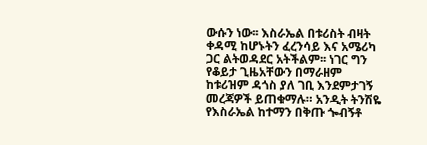ውሱን ነው፡፡ እስራኤል በቱሪስት ብዛት ቀዳሚ ከሆኑትን ፈረንሳይ እና አሜሪካ ጋር ልትወዳደር አትችልም፡፡ ነገር ግን የቆይታ ጊዜአቸውን በማራዘም ከቱሪዝም ዳጎስ ያለ ገቢ እንደምታገኝ መረጃዎች ይጠቁማሉ። አንዲት ትንሽዬ የእስራኤል ከተማን በቅጡ ጐብኝቶ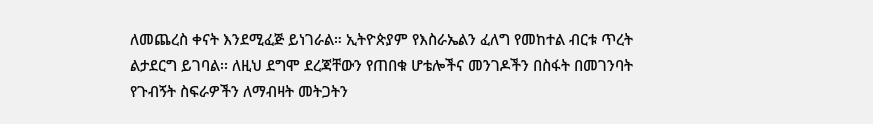ለመጨረስ ቀናት እንደሚፈጅ ይነገራል። ኢትዮጵያም የእስራኤልን ፈለግ የመከተል ብርቱ ጥረት ልታደርግ ይገባል፡፡ ለዚህ ደግሞ ደረጃቸውን የጠበቁ ሆቴሎችና መንገዶችን በስፋት በመገንባት የጉብኝት ስፍራዎችን ለማብዛት መትጋትን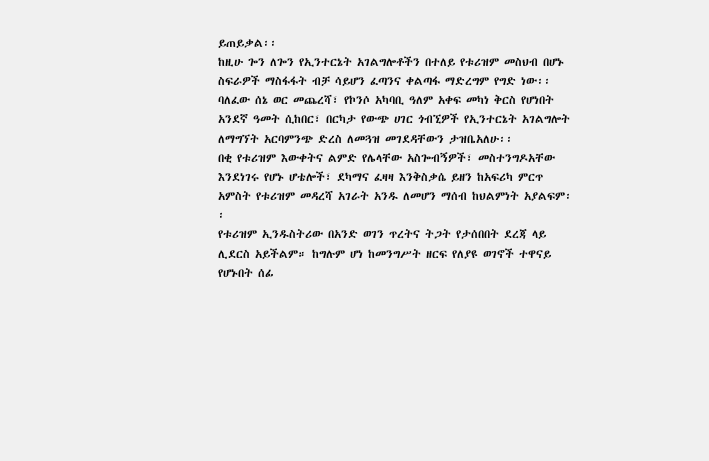ይጠይቃል፡፡
ከዚሁ ጐን ለጐን የኢንተርኔት አገልግሎቶችን በተለይ የቱሪዝም መስህብ በሆኑ ስፍራዎች ማስፋፋት ብቻ ሳይሆን ፈጣንና ቀልጣፋ ማድረግም የግድ ነው፡፡ ባለፈው ሰኔ ወር መጨረሻ፣ የኮንሶ አካባቢ ዓለም አቀፍ መካነ ቅርስ የሆነበት አንደኛ ዓመት ሲከበር፣ በርካታ የውጭ ሀገር ጎብኚዎች የኢንተርኔት አገልግሎት ለማግኘት አርባምንጭ ድረስ ለመጓዝ መገደዳቸውን ታዝቤአለሁ፡፡
በቂ የቱሪዝም እውቀትና ልምድ የሌላቸው አስጐብኝዎች፣ መስተንግዶአቸው እንደነገሩ የሆኑ ሆቴሎች፣ ደካማና ፈዛዛ እንቅስቃሴ ይዘን ከአፍሪካ ምርጥ አምስት የቱሪዝም መዳረሻ አገራት አንዱ ለመሆን ማሰብ ከህልምነት አያልፍም፡፡
የቱሪዝም ኢንዱስትሪው በአንድ ወገን ጥረትና ትጋት የታሰበበት ደረጃ ላይ ሊደርስ አይችልም። ከግሉም ሆነ ከመንግሥት ዘርፍ የለያዩ ወገኖች ተዋናይ የሆኑበት ሰፊ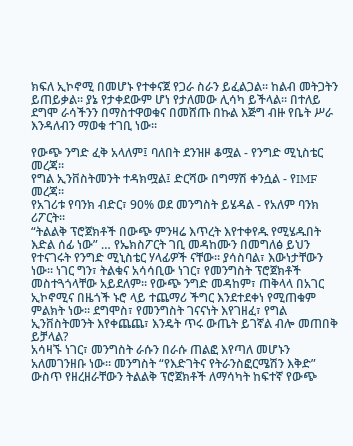ክፍለ ኢኮኖሚ በመሆኑ የተቀናጀ የጋራ ስራን ይፈልጋል፡፡ ከልብ መትጋትን ይጠይቃል፡፡ ያኔ የታቀደውም ሆነ የታለመው ሊሳካ ይችላል፡፡ በተለይ ደግሞ ራሳችንን በማስተዋወቁና በመሸጡ በኩል እጅግ ብዙ የቤት ሥራ እንዳለብን ማወቁ ተገቢ ነው፡፡

የውጭ ንግድ ፈቅ አላለም፤ ባለበት ደንዝዞ ቆሟል - የንግድ ሚኒስቴር መረጃ።
የግል ኢንቨስትመንት ተዳክሟል፤ ድርሻው በግማሽ ቀንሷል - የIMF መረጃ።
የአገሪቱ የባንክ ብድር፣ 90% ወደ መንግስት ይሄዳል - የአለም ባንክ ሪፖርት።
“ትልልቅ ፕሮጀክቶች በውጭ ምንዛሬ እጥረት እየተቀየዱ የሚሄዱበት እድል ሰፊ ነው” … የኤክስፖርት ገቢ መዳከሙን በመግለፅ ይህን የተናገሩት የንግድ ሚኒስቴር ሃላፊዎች ናቸው። ያሳስባል፣ እውነታቸውን ነው። ነገር ግን፣ ትልቁና አሳሳቢው ነገር፣ የመንግስት ፕሮጀክቶች መስተጓጎላቸው አይደለም። የውጭ ንግድ መዳከም፣ ጠቅላላ በአገር ኢኮኖሚና በዜጎች ኑሮ ላይ ተጨማሪ ችግር እንደተደቀነ የሚጠቁም ምልክት ነው። ደግሞስ፣ የመንግስት ገናናነት እየገዘፈ፣ የግል ኢንቨስትመንት እየቀጨጨ፣ እንዴት ጥሩ ውጤት ይገኛል ብሎ መጠበቅ ይቻላል?
አሳዛኙ ነገር፣ መንግስት ራሱን በራሱ ጠልፎ እየጣለ መሆኑን አለመገንዘቡ ነው። መንግስት “የእድገትና የትራንስፎርሜሽን እቅድ” ውስጥ የዘረዘራቸውን ትልልቅ ፕሮጀክቶች ለማሳካት ከፍተኛ የውጭ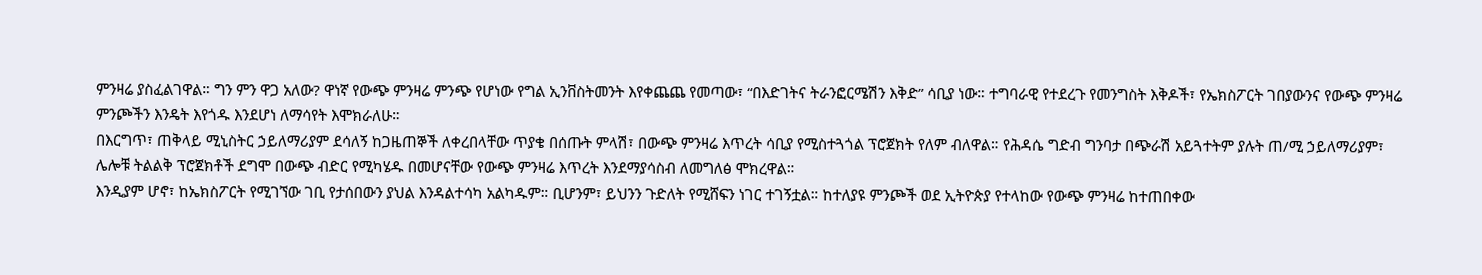ምንዛሬ ያስፈልገዋል። ግን ምን ዋጋ አለው? ዋነኛ የውጭ ምንዛሬ ምንጭ የሆነው የግል ኢንቨስትመንት እየቀጨጨ የመጣው፣ “በእድገትና ትራንፎርሜሽን እቅድ” ሳቢያ ነው። ተግባራዊ የተደረጉ የመንግስት እቅዶች፣ የኤክስፖርት ገበያውንና የውጭ ምንዛሬ ምንጮችን እንዴት እየጎዱ እንደሆነ ለማሳየት እሞክራለሁ።
በእርግጥ፣ ጠቅላይ ሚኒስትር ኃይለማሪያም ደሳለኝ ከጋዜጠኞች ለቀረበላቸው ጥያቄ በሰጡት ምላሽ፣ በውጭ ምንዛሬ እጥረት ሳቢያ የሚስተጓጎል ፕሮጀክት የለም ብለዋል። የሕዳሴ ግድብ ግንባታ በጭራሽ አይጓተትም ያሉት ጠ/ሚ ኃይለማሪያም፣ ሌሎቹ ትልልቅ ፕሮጀክቶች ደግሞ በውጭ ብድር የሚካሄዱ በመሆናቸው የውጭ ምንዛሬ እጥረት እንደማያሳስብ ለመግለፅ ሞክረዋል።
እንዲያም ሆኖ፣ ከኤክስፖርት የሚገኘው ገቢ የታሰበውን ያህል እንዳልተሳካ አልካዱም። ቢሆንም፣ ይህንን ጉድለት የሚሸፍን ነገር ተገኝቷል። ከተለያዩ ምንጮች ወደ ኢትዮጵያ የተላከው የውጭ ምንዛሬ ከተጠበቀው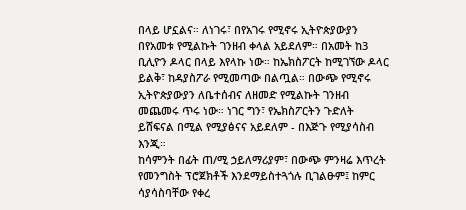በላይ ሆኗልና። ለነገሩ፣ በየአገሩ የሚኖሩ ኢትዮጵያውያን በየአመቱ የሚልኩት ገንዘብ ቀላል አይደለም። በአመት ከ3 ቢሊዮን ዶላር በላይ እየላኩ ነው። ከኤክስፖርት ከሚገኘው ዶላር ይልቅ፣ ከዳያስፖራ የሚመጣው በልጧል። በውጭ የሚኖሩ ኢትዮጵያውያን ለቤተሰብና ለዘመድ የሚልኩት ገንዘብ መጨመሩ ጥሩ ነው። ነገር ግን፣ የኤክስፖርትን ጉድለት ይሸፍናል በሚል የሚያፅናና አይደለም - በእጅጉ የሚያሳስብ እንጂ።
ከሳምንት በፊት ጠ/ሚ ኃይለማሪያም፣ በውጭ ምንዛሬ እጥረት የመንግስት ፕሮጀክቶች እንደማይስተጓጎሉ ቢገልፁም፤ ከምር ሳያሳስባቸው የቀረ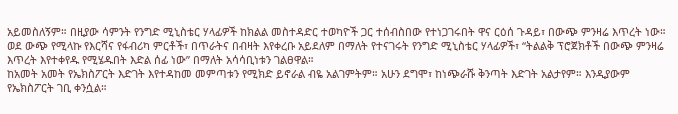አይመስለኝም። በዚያው ሳምንት የንግድ ሚኒስቴር ሃላፊዎች ከክልል መስተዳድር ተወካዮች ጋር ተሰብስበው የተነጋገሩበት ዋና ርዕሰ ጉዳይ፣ በውጭ ምንዛሬ እጥረት ነው። ወደ ውጭ የሚላኩ የእርሻና የፋብሪካ ምርቶች፣ በጥራትና በብዛት እየቀረቡ አይደለም በማለት የተናገሩት የንግድ ሚኒስቴር ሃላፊዎች፣ “ትልልቅ ፕሮጀክቶች በውጭ ምንዛሬ እጥረት እየተቀየዱ የሚሄዱበት እድል ሰፊ ነው” በማለት አሳሳቢነቱን ገልፀዋል።
ከአመት አመት የኤክስፖርት እድገት እየተዳከመ መምጣቱን የሚክድ ይኖራል ብዬ አልገምትም። አሁን ደግሞ፣ ከነጭራሹ ቅንጣት እድገት አልታየም። እንዲያውም የኤክስፖርት ገቢ ቀንሷል።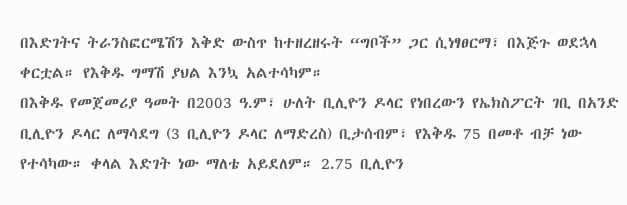በእድገትና ትራንስፎርሜሽን እቅድ ውስጥ ከተዘረዘሩት “ግቦች” ጋር ሲነፃፀርማ፣ በእጅጉ ወደኋላ ቀርቷል። የእቅዱ ግማሽ ያህል እንኳ አልተሳካም።
በእቅዱ የመጀመሪያ ዓመት በ2003 ዓ.ም፣ ሁለት ቢሊዮን ዶላር የነበረውን የኤክስፖርት ገቢ በአንድ ቢሊዮን ዶላር ለማሳደግ (3 ቢሊዮን ዶላር ለማድረስ) ቢታሰብም፣ የእቅዱ 75 በመቶ ብቻ ነው የተሳካው። ቀላል እድገት ነው ማለቴ አይደለም። 2.75 ቢሊዮን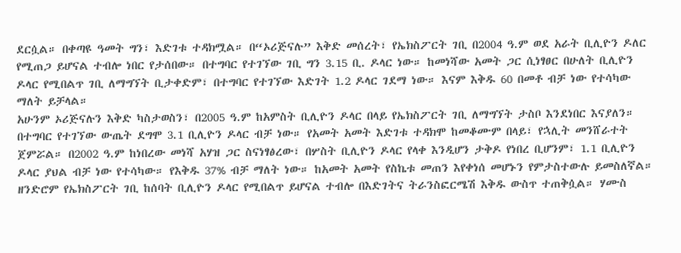ደርሷል። በቀጣዩ ዓመት ግን፣ እድገቱ ተዳክሟል። በ“ኦሪጅናሉ” እቅድ መሰረት፣ የኤክስፖርት ገቢ በ2004 ዓ.ም ወደ አራት ቢሊዮን ዶለር የሚጠጋ ይሆናል ተብሎ ነበር የታሰበው። በተግባር የተገኘው ገቢ ግን 3.15 ቢ. ዶላር ነው። ከመነሻው አመት ጋር ሲነፃፀር በሁለት ቢሊዮን ዶላር የሚበልጥ ገቢ ለማግኘት ቢታቀድም፣ በተግባር የተገኘው እድገት 1.2 ዶላር ገደማ ነው። እናም እቅዱ 60 በመቶ ብቻ ነው የተሳካው ማለት ይቻላል።
አሁንም ኦሪጅናሉን እቅድ ካስታወስን፣ በ2005 ዓ.ም ከአምስት ቢሊዮን ዶላር በላይ የኤክስፖርት ገቢ ለማግኘት ታስቦ እንደነበር እናያለን። በተግባር የተገኘው ውጤት ደግሞ 3.1 ቢሊዮን ዶላር ብቻ ነው። የአመት አመት እድገቱ ተዳክሞ ከመቆሙም በላይ፣ የኋሊት መንሸራተት ጀምሯል። በ2002 ዓ.ም ከነበረው መነሻ አሃዝ ጋር ስናነፃፅረው፣ በሦስት ቢሊዮን ዶላር የላቀ እንዲሆን ታቅዶ የነበረ ቢሆንም፣ 1.1 ቢሊዮን ዶላር ያህል ብቻ ነው የተሳካው። የእቅዱ 37% ብቻ ማለት ነው። ከአመት አመት የስኬቱ መጠን እየቀነሰ መሆኑን የምታስተውሉ ይመስለኛል።
ዘንድሮም የኤክስፖርት ገቢ ከሰባት ቢሊዮን ዶላር የሚበልጥ ይሆናል ተብሎ በእድገትና ትራንስፎርሜሽ እቅዱ ውስጥ ተጠቅሷል። ሃሙስ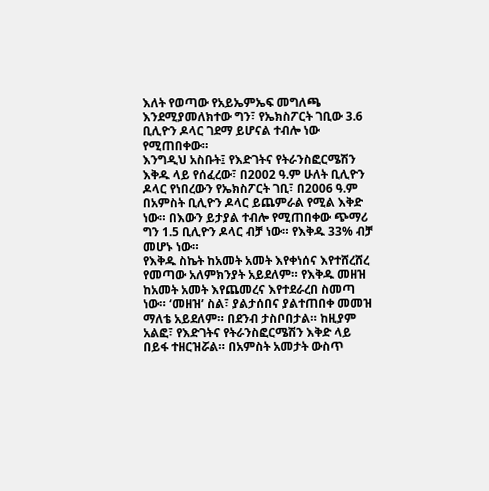እለት የወጣው የአይኤምኤፍ መግለጫ እንደሚያመለክተው ግን፣ የኤክስፖርት ገቢው 3.6 ቢሊዮን ዶላር ገደማ ይሆናል ተብሎ ነው የሚጠበቀው።
እንግዲህ አስቡት፤ የእድገትና የትራንስፎርሜሽን እቅዱ ላይ የሰፈረው፣ በ2002 ዓ.ም ሁለት ቢሊዮን ዶላር የነበረውን የኤክስፖርት ገቢ፣ በ2006 ዓ.ም በአምስት ቢሊዮን ዶላር ይጨምራል የሚል እቅድ ነው። በእውን ይታያል ተብሎ የሚጠበቀው ጭማሪ ግን 1.5 ቢሊዮን ዶላር ብቻ ነው። የእቅዱ 33% ብቻ መሆኑ ነው።
የእቅዱ ስኬት ከአመት አመት እየቀነሰና እየተሸረሸረ የመጣው አለምክንያት አይደለም። የእቅዱ መዘዝ ከአመት አመት እየጨመረና እየተደራረበ ስመጣ ነው። ‘መዘዝ’ ስል፣ ያልታሰበና ያልተጠበቀ መመዝ ማለቴ አይደለም። በደንብ ታስቦበታል። ከዚያም አልፎ፣ የእድገትና የትራንስፎርሜሽን እቅድ ላይ በይፋ ተዘርዝሯል። በአምስት አመታት ውስጥ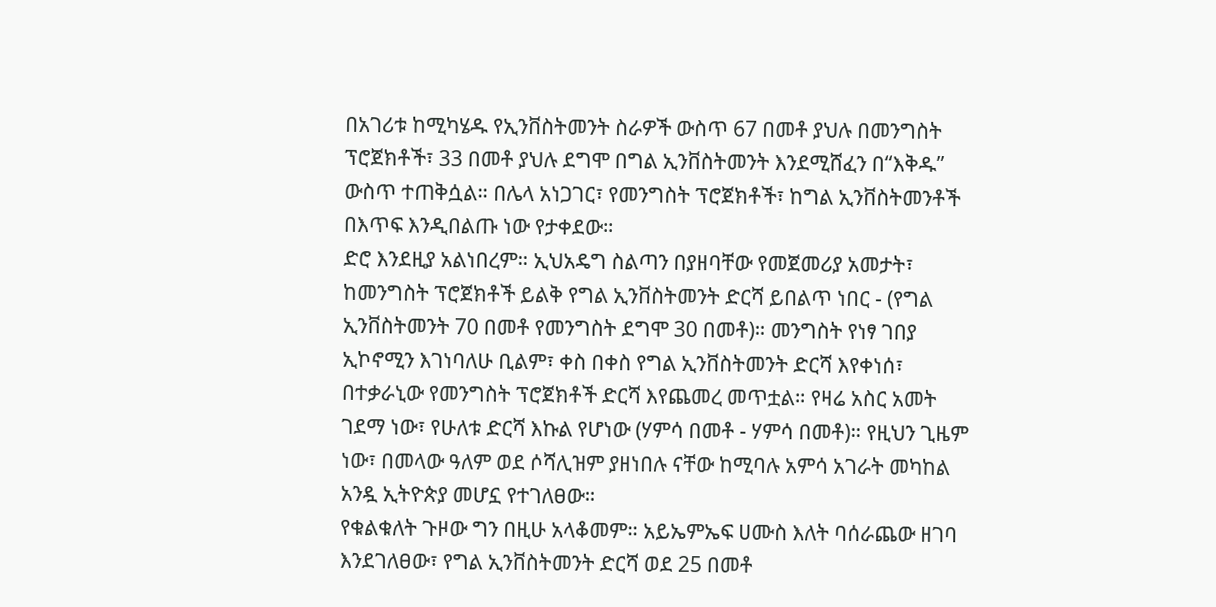በአገሪቱ ከሚካሄዱ የኢንቨስትመንት ስራዎች ውስጥ 67 በመቶ ያህሉ በመንግስት ፕሮጀክቶች፣ 33 በመቶ ያህሉ ደግሞ በግል ኢንቨስትመንት እንደሚሸፈን በ“እቅዱ” ውስጥ ተጠቅሷል። በሌላ አነጋገር፣ የመንግስት ፕሮጀክቶች፣ ከግል ኢንቨስትመንቶች በእጥፍ እንዲበልጡ ነው የታቀደው።
ድሮ እንደዚያ አልነበረም። ኢህአዴግ ስልጣን በያዘባቸው የመጀመሪያ አመታት፣ ከመንግስት ፕሮጀክቶች ይልቅ የግል ኢንቨስትመንት ድርሻ ይበልጥ ነበር - (የግል ኢንቨስትመንት 70 በመቶ የመንግስት ደግሞ 30 በመቶ)። መንግስት የነፃ ገበያ ኢኮኖሚን እገነባለሁ ቢልም፣ ቀስ በቀስ የግል ኢንቨስትመንት ድርሻ እየቀነሰ፣ በተቃራኒው የመንግስት ፕሮጀክቶች ድርሻ እየጨመረ መጥቷል። የዛሬ አስር አመት ገደማ ነው፣ የሁለቱ ድርሻ እኩል የሆነው (ሃምሳ በመቶ - ሃምሳ በመቶ)። የዚህን ጊዜም ነው፣ በመላው ዓለም ወደ ሶሻሊዝም ያዘነበሉ ናቸው ከሚባሉ አምሳ አገራት መካከል አንዷ ኢትዮጵያ መሆኗ የተገለፀው።
የቁልቁለት ጉዞው ግን በዚሁ አላቆመም። አይኤምኤፍ ሀሙስ እለት ባሰራጨው ዘገባ እንደገለፀው፣ የግል ኢንቨስትመንት ድርሻ ወደ 25 በመቶ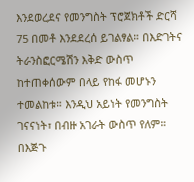እንደወረደና የመንግስት ፕሮጀክቶች ድርሻ 75 በመቶ እንደደረሰ ይገልፃል። በእድገትና ትራንስፎርሜሽን እቅድ ውስጥ ከተጠቀሰውም በላይ የከፋ መሆኑን ተመልከቱ። እንዲህ አይነት የመንግስት ገናናነት፣ በብዙ አገራት ውስጥ የለም። በእጅጉ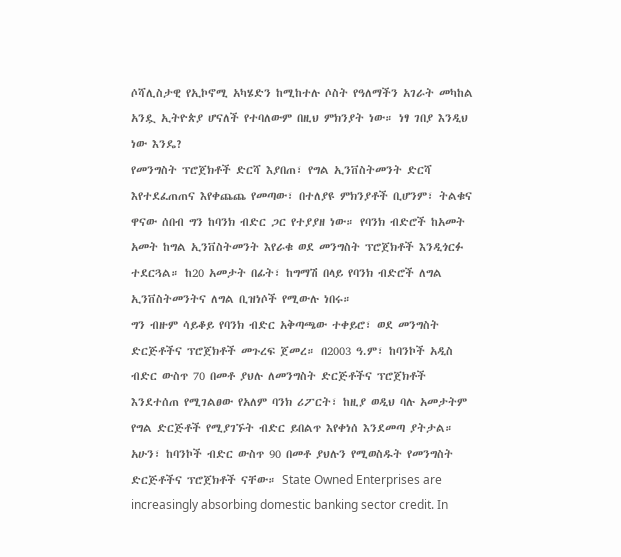ሶሻሊስታዊ የኢኮኖሚ አካሄድን ከሚከተሉ ሶስት የዓለማችን አገራት መካከል አንዷ ኢትዮጵያ ሆናለች የተባለውም በዚህ ምክንያት ነው። ነፃ ገበያ እንዲህ ነው እንዴ?
የመንግስት ፕሮጀክቶች ድርሻ እያበጠ፣ የግል ኢንቨስትመንት ድርሻ እየተደፈጠጠና እየቀጨጨ የመጣው፣ በተለያዩ ምክንያቶች ቢሆንም፣ ትልቁና ዋናው ሰበብ ግን ከባንክ ብድር ጋር የተያያዘ ነው። የባንክ ብድሮች ከአመት አመት ከግል ኢንቨስትመንት እየራቁ ወደ መንግስት ፕሮጀክቶች እንዲጎርፉ ተደርጓል። ከ20 አመታት በፊት፣ ከግማሽ በላይ የባንክ ብድሮች ለግል ኢንቨስትመንትና ለግል ቢዝነሶች የሚውሉ ነበሩ።
ግን ብዙም ሳይቆይ የባንክ ብድር አቅጣጫው ተቀይሮ፣ ወደ መንግስት ድርጅቶችና ፕሮጀክቶች መጉረፍ ጀመረ። በ2003 ዓ.ም፣ ከባንኮች አዲስ ብድር ውስጥ 70 በመቶ ያህሉ ለመንግስት ድርጅቶችና ፕሮጀክቶች እንደተሰጠ የሚገልፀው የአለም ባንክ ሪፖርት፣ ከዚያ ወዲህ ባሉ አመታትም የግል ድርጅቶች የሚያገኙት ብድር ይበልጥ እየቀነሰ እንደመጣ ያትታል። አሁን፣ ከባንኮች ብድር ውስጥ 90 በመቶ ያህሉን የሚወስዱት የመንግስት ድርጅቶችና ፕሮጀክቶች ናቸው። State Owned Enterprises are increasingly absorbing domestic banking sector credit. In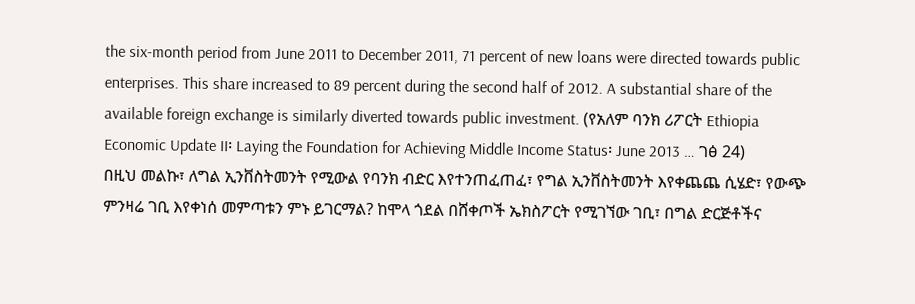the six-month period from June 2011 to December 2011, 71 percent of new loans were directed towards public enterprises. This share increased to 89 percent during the second half of 2012. A substantial share of the available foreign exchange is similarly diverted towards public investment. (የአለም ባንክ ሪፖርት Ethiopia Economic Update II፡ Laying the Foundation for Achieving Middle Income Status፡ June 2013 … ገፅ 24)
በዚህ መልኩ፣ ለግል ኢንቨስትመንት የሚውል የባንክ ብድር እየተንጠፈጠፈ፣ የግል ኢንቨስትመንት እየቀጨጨ ሲሄድ፣ የውጭ ምንዛሬ ገቢ እየቀነሰ መምጣቱን ምኑ ይገርማል? ከሞላ ጎደል በሸቀጦች ኤክስፖርት የሚገኘው ገቢ፣ በግል ድርጅቶችና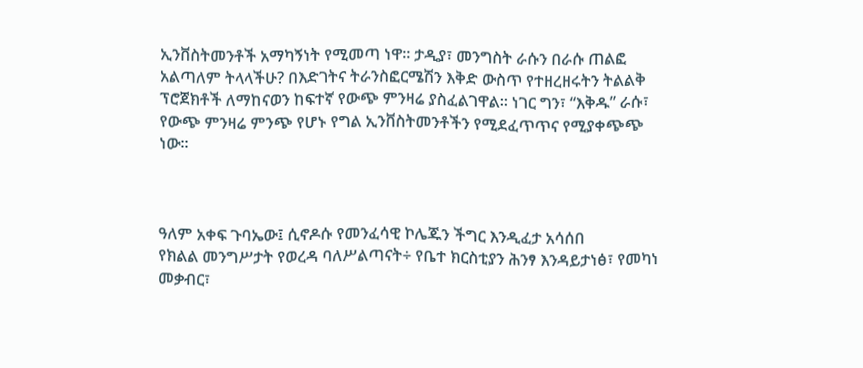ኢንቨስትመንቶች አማካኝነት የሚመጣ ነዋ። ታዲያ፣ መንግስት ራሱን በራሱ ጠልፎ አልጣለም ትላላችሁ? በእድገትና ትራንስፎርሜሽን እቅድ ውስጥ የተዘረዘሩትን ትልልቅ ፕሮጀክቶች ለማከናወን ከፍተኛ የውጭ ምንዛሬ ያስፈልገዋል። ነገር ግን፣ “እቅዱ” ራሱ፣ የውጭ ምንዛሬ ምንጭ የሆኑ የግል ኢንቨስትመንቶችን የሚደፈጥጥና የሚያቀጭጭ ነው።



ዓለም አቀፍ ጉባኤው፤ ሲኖዶሱ የመንፈሳዊ ኮሌጁን ችግር እንዲፈታ አሳሰበ
የክልል መንግሥታት የወረዳ ባለሥልጣናት÷ የቤተ ክርስቲያን ሕንፃ እንዳይታነፅ፣ የመካነ መቃብር፣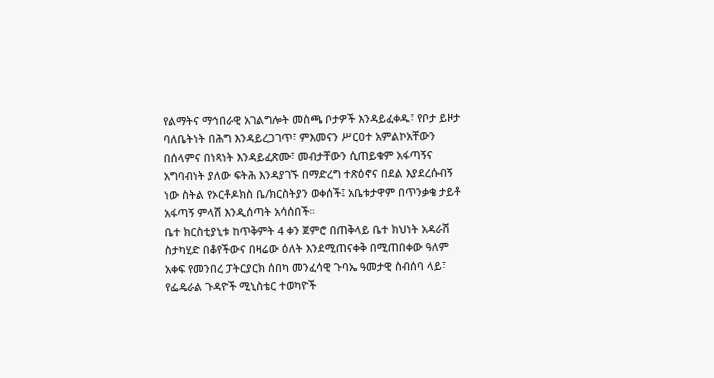የልማትና ማኅበራዊ አገልግሎት መስጫ ቦታዎች እንዳይፈቀዱ፣ የቦታ ይዞታ ባለቤትነት በሕግ እንዳይረጋገጥ፣ ምእመናን ሥርዐተ አምልኮአቸውን በሰላምና በነጻነት እንዳይፈጽሙ፣ መብታቸውን ሲጠይቁም አፋጣኝና አግባብነት ያለው ፍትሕ እንዳያገኙ በማድረግ ተጽዕኖና በደል እያደረሱብኝ ነው ስትል የኦርቶዶክስ ቤ/ክርስትያን ወቀሰች፤ አቤቱታዋም በጥንቃቄ ታይቶ አፋጣኝ ምላሽ እንዲሰጣት አሳሰበች።
ቤተ ክርስቲያኒቱ ከጥቅምት 4 ቀን ጀምሮ በጠቅላይ ቤተ ክህነት አዳራሽ ስታካሂድ በቆየችውና በዛሬው ዕለት እንደሚጠናቀቅ በሚጠበቀው ዓለም አቀፍ የመንበረ ፓትርያርክ ሰበካ መንፈሳዊ ጉባኤ ዓመታዊ ስብሰባ ላይ፣ የፌዴራል ጉዳዮች ሚኒስቴር ተወካዮች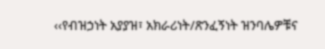‹‹የብዝኃነት አያያዝ፣ አክራሪነት/ጽንፈኝነት ዝንባሌዎቹና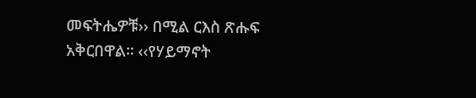መፍትሔዎቹ›› በሚል ርእስ ጽሑፍ አቅርበዋል፡፡ ‹‹የሃይማኖት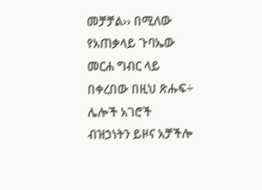መቻቻል›› በሚለው የአጠቃላይ ጉባኤው መርሐ ግብር ላይ በቀረበው በዚህ ጽሑፍ÷ ሌሎች አገሮች ብዝኃነትን ይዞና አቻችሎ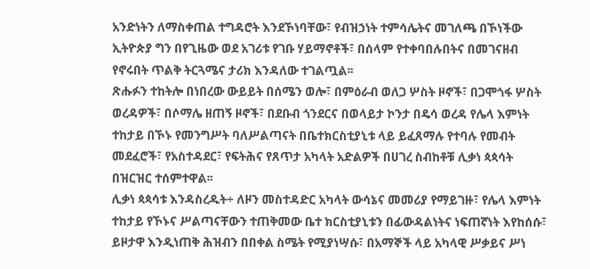አንድነትን ለማስቀጠል ተግዳሮት እንደኾነባቸው፣ የብዝኃነት ተምሳሌትና መገለጫ በኾነችው ኢትዮጵያ ግን በየጊዜው ወደ አገሪቱ የገቡ ሃይማኖቶች፣ በሰላም የተቀባበሉበትና በመገናዘብ የኖሩበት ጥልቅ ትርጓሜና ታሪክ እንዳለው ተገልጧል፡፡
ጽሑፉን ተከትሎ በነበረው ውይይት በሰሜን ወሎ፣ በምዕራብ ወለጋ ሦስት ዞኖች፣ በጋሞጎፋ ሦስት ወረዳዎች፣ በሶማሌ ዘጠኝ ዞኖች፣ በደቡብ ጎንደርና በወላይታ ኮንታ በዴሳ ወረዳ የሌላ እምነት ተከታይ በኾኑ የመንግሥት ባለሥልጣናት በቤተክርስቲያኒቱ ላይ ይፈጸማሉ የተባሉ የመብት መደፈሮች፣ የአስተዳደር፣ የፍትሕና የጸጥታ አካላት አድልዎች በሀገረ ስብከቶቹ ሊቃነ ጳጳሳት በዝርዝር ተሰምተዋል፡፡
ሊቃነ ጳጳሳቱ እንዳስረዱት÷ ለዞን መስተዳድር አካላት ውሳኔና መመሪያ የማይገዙ፣ የሌላ እምነት ተከታይ የኾኑና ሥልጣናቸውን ተጠቅመው ቤተ ክርስቲያኒቱን በፊውዳልነትና ነፍጠኛነት እየከሰሱ፣ ይዞታዋ እንዲነጠቅ ሕዝብን በበቀል ስሜት የሚያነሣሱ፣ በአማኞች ላይ አካላዊ ሥቃይና ሥነ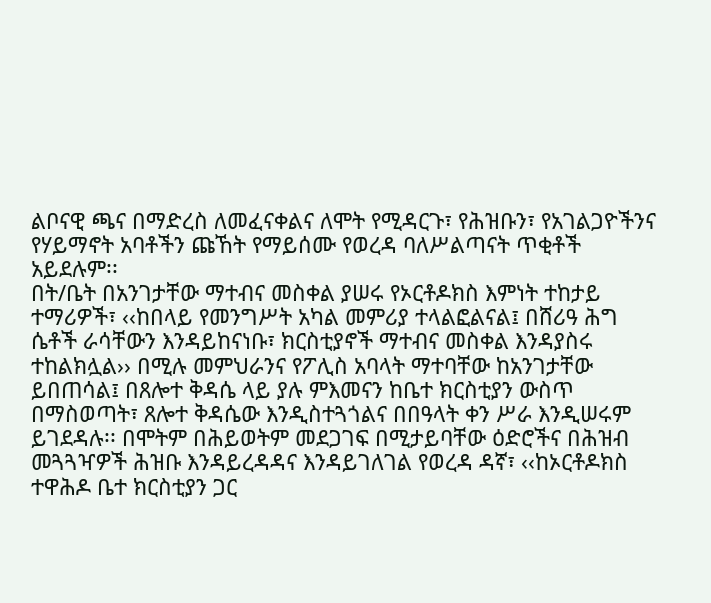ልቦናዊ ጫና በማድረስ ለመፈናቀልና ለሞት የሚዳርጉ፣ የሕዝቡን፣ የአገልጋዮችንና የሃይማኖት አባቶችን ጩኸት የማይሰሙ የወረዳ ባለሥልጣናት ጥቂቶች አይደሉም፡፡
በት/ቤት በአንገታቸው ማተብና መስቀል ያሠሩ የኦርቶዶክስ እምነት ተከታይ ተማሪዎች፣ ‹‹ከበላይ የመንግሥት አካል መምሪያ ተላልፎልናል፤ በሸሪዓ ሕግ ሴቶች ራሳቸውን እንዳይከናነቡ፣ ክርስቲያኖች ማተብና መስቀል እንዳያስሩ ተከልክሏል›› በሚሉ መምህራንና የፖሊስ አባላት ማተባቸው ከአንገታቸው ይበጠሳል፤ በጸሎተ ቅዳሴ ላይ ያሉ ምእመናን ከቤተ ክርስቲያን ውስጥ በማስወጣት፣ ጸሎተ ቅዳሴው እንዲስተጓጎልና በበዓላት ቀን ሥራ እንዲሠሩም ይገደዳሉ፡፡ በሞትም በሕይወትም መደጋገፍ በሚታይባቸው ዕድሮችና በሕዝብ መጓጓዣዎች ሕዝቡ እንዳይረዳዳና እንዳይገለገል የወረዳ ዳኛ፣ ‹‹ከኦርቶዶክስ ተዋሕዶ ቤተ ክርስቲያን ጋር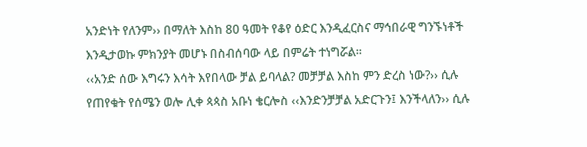አንድነት የለንም›› በማለት እስከ 80 ዓመት የቆየ ዕድር እንዲፈርስና ማኅበራዊ ግንኙነቶች እንዲታወኩ ምክንያት መሆኑ በስብሰባው ላይ በምሬት ተነግሯል፡፡
‹‹አንድ ሰው እግሩን እሳት እየበላው ቻል ይባላል? መቻቻል እስከ ምን ድረስ ነው?›› ሲሉ የጠየቁት የሰሜን ወሎ ሊቀ ጳጳስ አቡነ ቄርሎስ ‹‹እንድንቻቻል አድርጉን፤ እንችላለን›› ሲሉ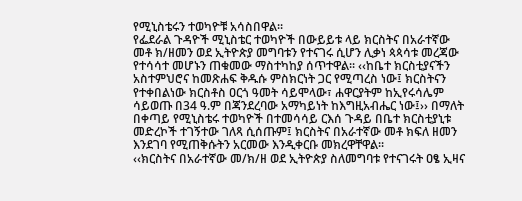የሚኒስቴሩን ተወካዮቹ አሳስበዋል፡፡
የፌደራል ጉዳዮች ሚኒስቴር ተወካዮች በውይይቱ ላይ ክርስትና በአራተኛው መቶ ክ/ዘመን ወደ ኢትዮጵያ መግባቱን የተናገሩ ሲሆን ሊቃነ ጳጳሳቱ መረጃው የተሳሳተ መሆኑን ጠቁመው ማስተካከያ ሰጥተዋል፡፡ ‹‹ከቤተ ክርስቲያናችን አስተምህሮና ከመጽሐፍ ቅዱሱ ምስክርነት ጋር የሚጣረስ ነው፤ ክርስትናን የተቀበልነው ክርስቶስ ዐርጎ ዓመት ሳይሞላው፣ ሐዋርያትም ከኢየሩሳሌም ሳይወጡ በ34 ዓ.ም በጃንደረባው አማካይነት ከእግዚአብሔር ነው፤›› በማለት በቀጣይ የሚኒስቴሩ ተወካዮች በተመሳሳይ ርእሰ ጉዳይ በቤተ ክርስቲያኒቱ መድረኮች ተገኝተው ገለጻ ሲሰጡም፤ ክርስትና በአራተኛው መቶ ክፍለ ዘመን እንደገባ የሚጠቅሱትን አርመው እንዲቀርቡ መክረዋቸዋል፡፡
‹‹ክርስትና በአራተኛው መ/ክ/ዘ ወደ ኢትዮጵያ ስለመግባቱ የተናገሩት ዐፄ ኢዛና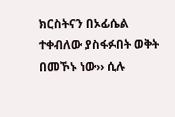ክርስትናን በኦፊሴል ተቀብለው ያስፋፉበት ወቅት በመኾኑ ነው›› ሲሉ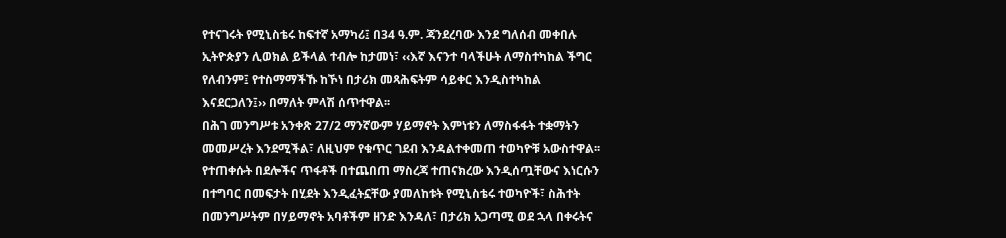የተናገሩት የሚኒስቴሩ ከፍተኛ አማካሪ፤ በ34 ዓ.ም. ጃንደረባው እንደ ግለሰብ መቀበሉ ኢትዮጵያን ሊወክል ይችላል ተብሎ ከታመነ፣ ‹‹እኛ እናንተ ባላችሁት ለማስተካከል ችግር የለብንም፤ የተስማማችኹ ከኾነ በታሪክ መጻሕፍትም ሳይቀር እንዲስተካከል እናደርጋለን፤›› በማለት ምላሽ ሰጥተዋል፡፡
በሕገ መንግሥቱ አንቀጽ 27/2 ማንኛውም ሃይማኖት እምነቱን ለማስፋፋት ተቋማትን መመሥረት እንደሚችል፣ ለዚህም የቁጥር ገደብ እንዳልተቀመጠ ተወካዮቹ አውስተዋል፡፡
የተጠቀሱት በደሎችና ጥፋቶች በተጨበጠ ማስረጃ ተጠናክረው እንዲሰጧቸውና እነርሱን በተግባር በመፍታት በሂደት እንዲፈትኗቸው ያመለከቱት የሚኒስቴሩ ተወካዮች፣ ስሕተት በመንግሥትም በሃይማኖት አባቶችም ዘንድ እንዳለ፣ በታሪክ አጋጣሚ ወደ ኋላ በቀሩትና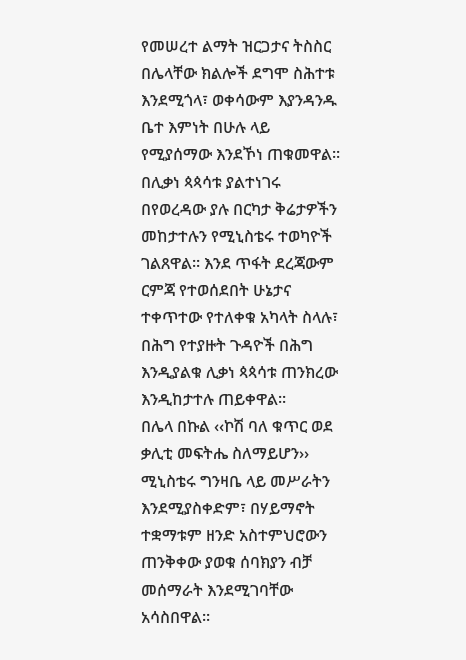የመሠረተ ልማት ዝርጋታና ትስስር በሌላቸው ክልሎች ደግሞ ስሕተቱ እንደሚጎላ፣ ወቀሳውም እያንዳንዱ ቤተ እምነት በሁሉ ላይ የሚያሰማው እንደኾነ ጠቁመዋል፡፡
በሊቃነ ጳጳሳቱ ያልተነገሩ በየወረዳው ያሉ በርካታ ቅሬታዎችን መከታተሉን የሚኒስቴሩ ተወካዮች ገልጸዋል፡፡ እንደ ጥፋት ደረጃውም ርምጃ የተወሰደበት ሁኔታና ተቀጥተው የተለቀቁ አካላት ስላሉ፣ በሕግ የተያዙት ጉዳዮች በሕግ እንዲያልቁ ሊቃነ ጳጳሳቱ ጠንክረው እንዲከታተሉ ጠይቀዋል፡፡
በሌላ በኩል ‹‹ኮሽ ባለ ቁጥር ወደ ቃሊቲ መፍትሔ ስለማይሆን›› ሚኒስቴሩ ግንዛቤ ላይ መሥራትን እንደሚያስቀድም፣ በሃይማኖት ተቋማቱም ዘንድ አስተምህሮውን ጠንቅቀው ያወቁ ሰባክያን ብቻ መሰማራት እንደሚገባቸው አሳስበዋል፡፡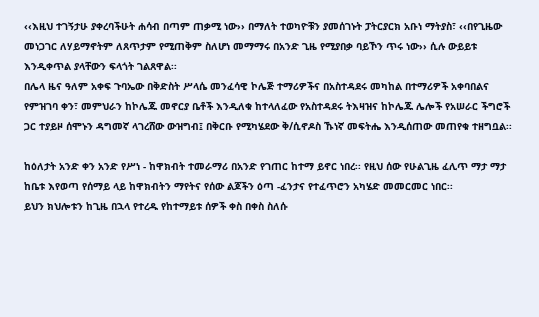‹‹እዚህ ተገኝታሁ ያቀረባችሁት ሐሳብ በጣም ጠቃሚ ነው›› በማለት ተወካዮቹን ያመሰገኑት ፓትርያርክ አቡነ ማትያስ፣ ‹‹በየጊዜው መነጋገር ለሃይማኖትም ለጸጥታም የሚጠቅም ስለሆነ መማማሩ በአንድ ጊዜ የሚያበቃ ባይኾን ጥሩ ነው›› ሲሉ ውይይቱ እንዲቀጥል ያላቸውን ፍላጎት ገልጸዋል፡፡
በሌላ ዜና ዓለም አቀፍ ጉባኤው በቅድስት ሥላሴ መንፈሳዊ ኮሌጅ ተማሪዎችና በአስተዳደሩ መካከል በተማሪዎች አቀባበልና የምዝገባ ቀን፣ መምህራን ከኮሌጁ መኖርያ ቤቶች እንዲለቁ ከተላለፈው የአስተዳደሩ ትእዛዝና ከኮሌጁ ሌሎች የአሠራር ችግሮች ጋር ተያይዞ ሰሞኑን ዳግመኛ ላገረሸው ውዝግብ፤ በቅርቡ የሚካሄደው ቅ/ሲኖዶስ ኹነኛ መፍትሔ እንዲሰጠው መጠየቁ ተዘግቧል፡፡

ከዕለታት አንድ ቀን አንድ የሥነ - ከዋክብት ተመራማሪ በአንድ የገጠር ከተማ ይኖር ነበረ፡፡ የዚህ ሰው የሁልጊዜ ፈሊጥ ማታ ማታ ከቤቱ እየወጣ የሰማይ ላይ ከዋክብትን ማየትና የሰው ልጆችን ዕጣ -ፈንታና የተፈጥሮን አካሄድ መመርመር ነበር፡፡
ይህን ክህሎቱን ከጊዜ በኋላ የተረዱ የከተማይቱ ሰዎች ቀስ በቀስ ስለሱ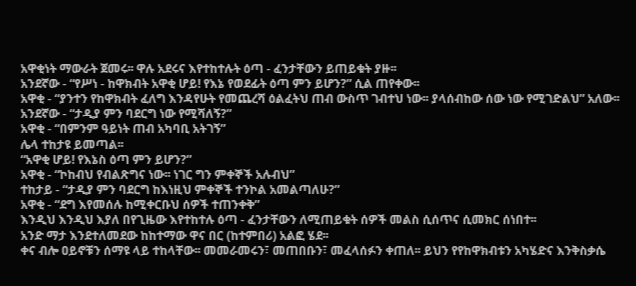አዋቂነት ማውራት ጀመሩ፡፡ ዋሉ አደሩና እየተከተሉት ዕጣ - ፈንታቸውን ይጠይቁት ያዙ፡፡
አንደኛው - “የሥነ - ከዋክብት አዋቂ ሆይ! የእኔ የወደፊት ዕጣ ምን ይሆን?” ሲል ጠየቀው፡፡
አዋቂ - “ያንተን የከዋክብት ፈለግ እንዳየሁት የመጨረሻ ዕልፈትህ ጠብ ውስጥ ገብተህ ነው፡፡ ያላሰብከው ሰው ነው የሚገድልህ” አለው፡፡
አንደኛው - “ታዲያ ምን ባደርግ ነው የሚሻለኝ?”
አዋቂ - “በምንም ዓይነት ጠብ አካባቢ አትገኝ”
ሌላ ተከታዩ ይመጣል፡፡
“አዋቂ ሆይ! የእኔስ ዕጣ ምን ይሆን?”
አዋቂ - “ኮከብህ የብልጽግና ነው፡፡ ነገር ግን ምቀኞች አሉብህ”
ተከታይ - “ታዲያ ምን ባደርግ ከእነዚህ ምቀኞች ተንኮል አመልጣለሁ?”
አዋቂ - “ደግ እየመሰሉ ከሚቀርቡህ ሰዎች ተጠንቀቅ”
እንዲህ እንዲህ እያለ በየጊዜው እየተከተሉ ዕጣ - ፈንታቸውን ለሚጠይቁት ሰዎች መልስ ሲሰጥና ሲመክር ሰነበተ፡፡
አንድ ማታ እንደተለመደው ከከተማው ዋና በር (ከተምበሪ) አልፎ ሄደ፡፡
ቀና ብሎ ዐይኖቹን ሰማዩ ላይ ተከላቸው፡፡ መመራመሩን፣ መጠበቡን፣ መፈላሰፉን ቀጠለ፡፡ ይህን የየከዋክብቱን አካሄድና እንቅስቃሴ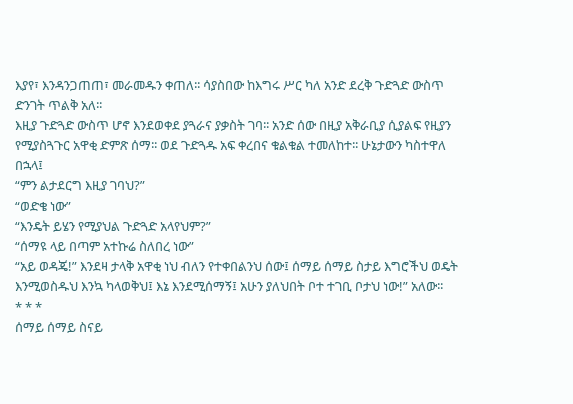እያየ፣ እንዳንጋጠጠ፣ መራመዱን ቀጠለ፡፡ ሳያስበው ከእግሩ ሥር ካለ አንድ ደረቅ ጉድጓድ ውስጥ ድንገት ጥልቅ አለ፡፡
እዚያ ጉድጓድ ውስጥ ሆኖ እንደወቀደ ያጓራና ያቃስት ገባ፡፡ አንድ ሰው በዚያ አቅራቢያ ሲያልፍ የዚያን የሚያስጓጉር አዋቂ ድምጽ ሰማ፡፡ ወደ ጉድጓዱ አፍ ቀረበና ቁልቁል ተመለከተ፡፡ ሁኔታውን ካስተዋለ በኋላ፤
“ምን ልታደርግ እዚያ ገባህ?”
“ወድቄ ነው”
“እንዴት ይሄን የሚያህል ጉድጓድ አላየህም?”
“ሰማዩ ላይ በጣም አተኩሬ ስለበረ ነው”
“አይ ወዳጄ!” እንደዛ ታላቅ አዋቂ ነህ ብለን የተቀበልንህ ሰው፤ ሰማይ ሰማይ ስታይ እግሮችህ ወዴት እንሚወስዱህ እንኳ ካላወቅህ፤ እኔ እንደሚሰማኝ፤ አሁን ያለህበት ቦተ ተገቢ ቦታህ ነው!” አለው፡፡
* * *
ሰማይ ሰማይ ስናይ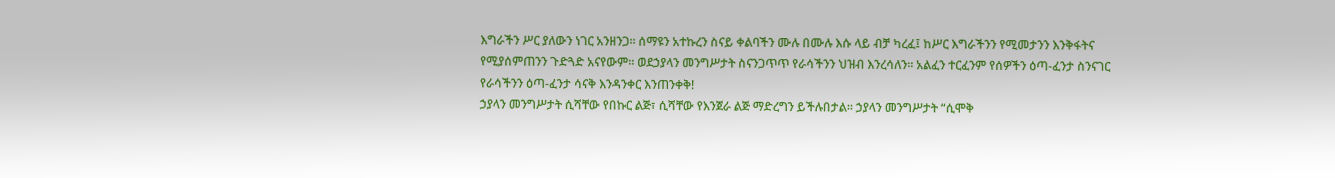እግራችን ሥር ያለውን ነገር አንዘንጋ፡፡ ሰማዩን አተኩረን ስናይ ቀልባችን ሙሉ በሙሉ እሱ ላይ ብቻ ካረፈ፤ ከሥር እግራችንን የሚመታንን እንቅፋትና የሚያሰምጠንን ጉድጓድ አናየውም፡፡ ወደኃያላን መንግሥታት ስናንጋጥጥ የራሳችንን ህዝብ እንረሳለን፡፡ አልፈን ተርፈንም የሰዎችን ዕጣ-ፈንታ ስንናገር የራሳችንን ዕጣ-ፈንታ ሳናቅ እንዳንቀር እንጠንቀቅ!
ኃያላን መንግሥታት ሲሻቸው የበኩር ልጅ፣ ሲሻቸው የእንጀራ ልጅ ማድረግን ይችሉበታል፡፡ ኃያላን መንግሥታት “ሲሞቅ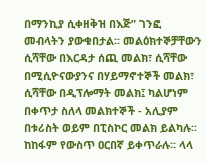በማንኪያ ሲቀዘቅዝ በእጅ” ገንፎ መብላትን ያውቁበታል፡፡ መልዕክተኞቻቸውን ሲሻቸው በእርዳታ ሰጪ መልክ፣ ሲሻቸው በሚሲዮናውያንና በሃይማኖተኞች መልክ፣ ሲሻቸው በዲፕሎማት መልክ፤ ካልሆነም በቀጥታ ስለላ መልክተኞች - አሊያም በቱሪስት ወይም በፒስኮር መልክ ይልካሉ፡፡ ከከፋም የውስጥ ዐርበኛ ይቀጥራሉ፡፡ ላላ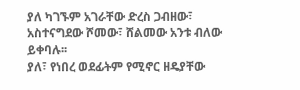ያለ ካገኙም አገራቸው ድረስ ጋብዘው፣ አስተናግደው ሾመው፣ ሸልመው አንቱ ብለው ይቀባሉ፡፡
ያለ፣ የነበረ ወደፊትም የሚኖር ዘዴያቸው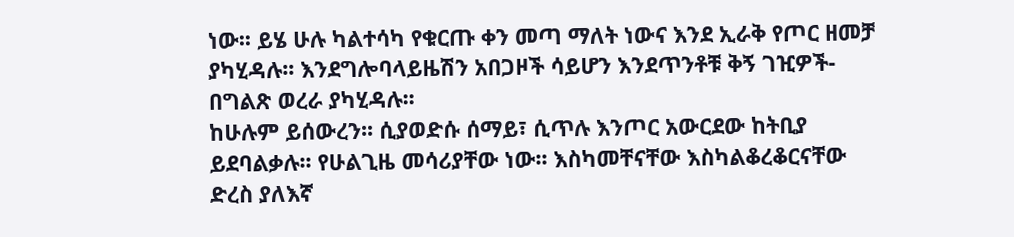ነው፡፡ ይሄ ሁሉ ካልተሳካ የቁርጡ ቀን መጣ ማለት ነውና እንደ ኢራቅ የጦር ዘመቻ ያካሂዳሉ፡፡ እንደግሎባላይዜሽን አበጋዞች ሳይሆን እንደጥንቶቹ ቅኝ ገዢዎች- በግልጽ ወረራ ያካሂዳሉ፡፡
ከሁሉም ይሰውረን፡፡ ሲያወድሱ ሰማይ፣ ሲጥሉ እንጦር አውርደው ከትቢያ ይደባልቃሉ፡፡ የሁልጊዜ መሳሪያቸው ነው፡፡ እስካመቸናቸው እስካልቆረቆርናቸው ድረስ ያለእኛ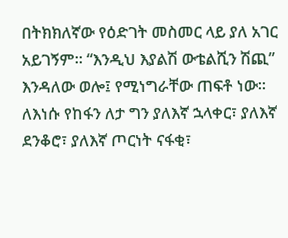በትክክለኛው የዕድገት መስመር ላይ ያለ አገር አይገኝም፡፡ “እንዲህ እያልሽ ውቴልሺን ሽጪ” እንዳለው ወሎ፤ የሚነግራቸው ጠፍቶ ነው፡፡ ለእነሱ የከፋን ለታ ግን ያለእኛ ኋላቀር፣ ያለእኛ ደንቆሮ፣ ያለእኛ ጦርነት ናፋቂ፣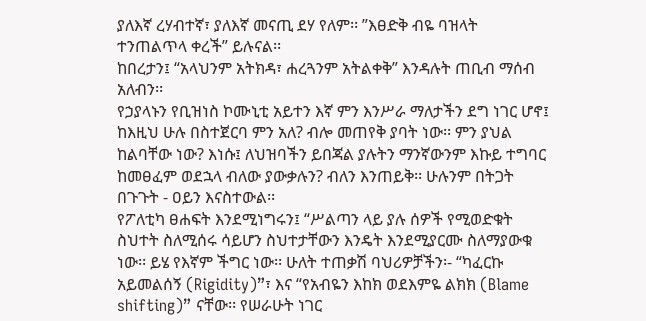ያለእኛ ረሃብተኛ፣ ያለእኛ መናጢ ደሃ የለም፡፡ ”እፀድቅ ብዬ ባዝላት ተንጠልጥላ ቀረች” ይሉናል፡፡
ከበረታን፤ “አላህንም አትክዳ፣ ሐረጓንም አትልቀቅ” እንዳሉት ጠቢብ ማሰብ አለብን፡፡
የኃያላኑን የቢዝነስ ኮሙኒቲ አይተን እኛ ምን እንሥራ ማለታችን ደግ ነገር ሆኖ፤ ከእዚህ ሁሉ በስተጀርባ ምን አለ? ብሎ መጠየቅ ያባት ነው፡፡ ምን ያህል ከልባቸው ነው? እነሱ፤ ለህዝባችን ይበጃል ያሉትን ማንኛውንም እኩይ ተግባር ከመፀፈም ወደኋላ ብለው ያውቃሉን? ብለን እንጠይቅ፡፡ ሁሉንም በትጋት በጉጉት - ዐይን እናስተውል፡፡
የፖለቲካ ፀሐፍት እንደሚነግሩን፤ “ሥልጣን ላይ ያሉ ሰዎች የሚወድቁት ስህተት ስለሚሰሩ ሳይሆን ስህተታቸውን እንዴት እንደሚያርሙ ስለማያውቁ ነው፡፡ ይሄ የእኛም ችግር ነው፡፡ ሁለት ተጠቃሽ ባህሪዎቻችን፡- “ካፈርኩ አይመልሰኝ (Rigidity)”፣ እና “የአብዬን እከክ ወደእምዬ ልክክ (Blame shifting)” ናቸው፡፡ የሠራሁት ነገር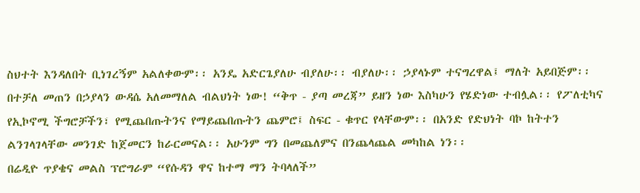ስህተት እንዳለበት ቢነገረኝም አልለቀውም፡፡ አንዴ አድርጌያለሁ ብያለሁ፡፡ ብያለሁ፡፡ ኃያላኑም ተናግረዋል፤ ማለት አይበጅም፡፡ በተቻለ መጠን በኃያላን ውዳሴ አለመማለል ብልህነት ነው! “ቅጥ - ያጣ መረጃ” ይዘን ነው እስካሁን የሄድነው ተብሏል፡፡ የፖለቲካና የኢኮኖሚ ችግሮቻችን፣ የሚጨበጡትንና የማይጨበጡትን ጨምሮ፤ ስፍር - ቁጥር የላቸውም፡፡ በአንድ የድህነት ባኮ ከትተን ልንገላገላቸው መንገድ ከጀመርን ከራርመናል፡፡ አሁንም ግን በመጨለምና በንጨላጨል መካከል ነን፡፡
በሬዲዮ ጥያቄና መልስ ፕሮግራም “የሱዳን ዋና ከተማ ማን ትባላለች”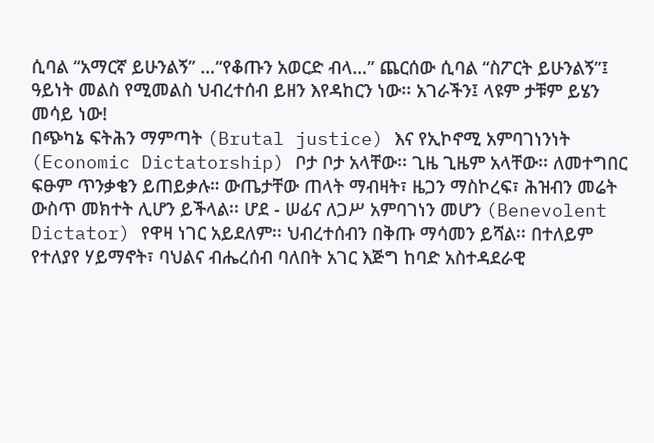ሲባል “አማርኛ ይሁንልኝ” …“የቆጡን አወርድ ብላ…” ጨርሰው ሲባል “ስፖርት ይሁንልኝ”፤ ዓይነት መልስ የሚመልስ ህብረተሰብ ይዘን እየዳከርን ነው፡፡ አገራችን፤ ላዩም ታቹም ይሄን መሳይ ነው!
በጭካኔ ፍትሕን ማምጣት (Brutal justice) እና የኢኮኖሚ አምባገነንነት (Economic Dictatorship) ቦታ ቦታ አላቸው፡፡ ጊዜ ጊዜም አላቸው፡፡ ለመተግበር ፍፁም ጥንቃቄን ይጠይቃሉ። ውጤታቸው ጠላት ማብዛት፣ ዜጋን ማስኮረፍ፣ ሕዝብን መሬት ውስጥ መክተት ሊሆን ይችላል፡፡ ሆደ - ሠፊና ለጋሥ አምባገነን መሆን (Benevolent Dictator) የዋዛ ነገር አይደለም፡፡ ህብረተሰብን በቅጡ ማሳመን ይሻል፡፡ በተለይም የተለያየ ሃይማኖት፣ ባህልና ብሔረሰብ ባለበት አገር እጅግ ከባድ አስተዳደራዊ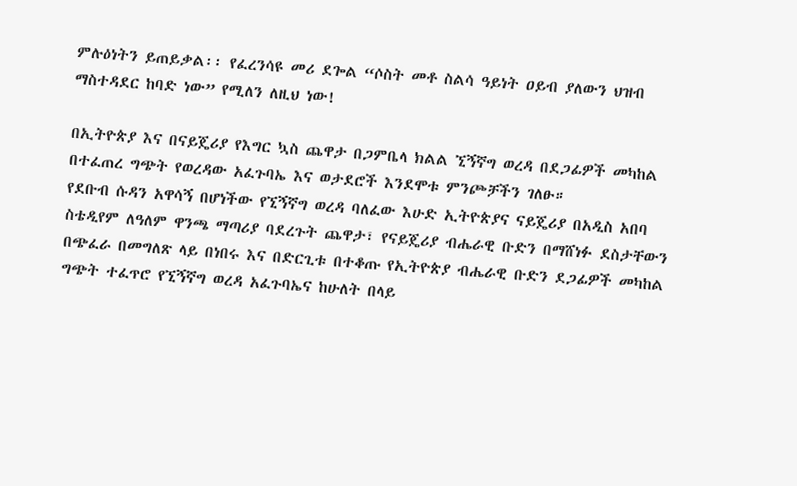ምሉዕነትን ይጠይቃል፡፡ የፈረንሳዩ መሪ ደጐል “ሶስት መቶ ስልሳ ዓይነት ዐይብ ያለውን ህዝብ ማስተዳደር ከባድ ነው” የሚለን ለዚህ ነው!

በኢትዮጵያ እና በናይጄሪያ የእግር ኳስ ጨዋታ በጋምቤላ ክልል ኚኝኛግ ወረዳ በደጋፊዎች መካከል በተፈጠረ ግጭት የወረዳው አፈጉባኤ እና ወታደሮች እንደሞቱ ምንጮቻችን ገለፁ።
የደቡብ ሱዳን አዋሳኝ በሆነችው የኚኝኛግ ወረዳ ባለፈው እሁድ ኢትዮጵያና ናይጄሪያ በአዲስ አበባ ስቴዲየም ለዓለም ዋንጫ ማጣሪያ ባደረጉት ጨዋታ፣ የናይጄሪያ ብሔራዊ ቡድን በማሸነፉ ደስታቸውን በጭፈራ በመግለጽ ላይ በነበሩ እና በድርጊቱ በተቆጡ የኢትዮጵያ ብሔራዊ ቡድን ደጋፊዎች መካከል ግጭት ተፈጥሮ የኚኝኛግ ወረዳ አፈጉባኤና ከሁለት በላይ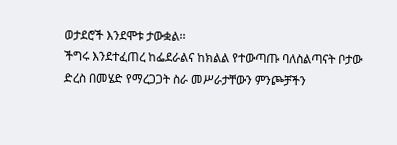ወታደሮች እንደሞቱ ታውቋል፡፡
ችግሩ እንደተፈጠረ ከፌደራልና ከክልል የተውጣጡ ባለስልጣናት ቦታው ድረስ በመሄድ የማረጋጋት ስራ መሥራታቸውን ምንጮቻችን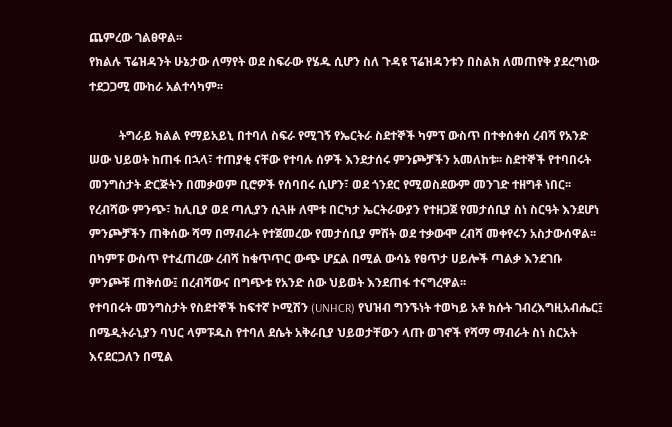ጨምረው ገልፀዋል፡፡
የክልሉ ፕሬዝዳንት ሁኔታው ለማየት ወደ ስፍራው የሄዱ ሲሆን ስለ ጉዳዩ ፕሬዝዳንቱን በስልክ ለመጠየቅ ያደረግነው ተደጋጋሚ ሙከራ አልተሳካም፡፡

          ትግራይ ክልል የማይአይኒ በተባለ ስፍራ የሚገኝ የኤርትራ ስደተኞች ካምፕ ውስጥ በተቀሰቀሰ ረብሻ የአንድ ሠው ህይወት ከጠፋ በኋላ፣ ተጠያቂ ናቸው የተባሉ ሰዎች እንደታሰሩ ምንጮቻችን አመለከቱ፡፡ ስደተኞች የተባበሩት መንግስታት ድርጅትን በመቃወም ቢሮዎች የሰባበሩ ሲሆን፣ ወደ ጎንደር የሚወስደውም መንገድ ተዘግቶ ነበር፡፡
የረብሻው ምንጭ፣ ከሊቢያ ወደ ጣሊያን ሲጓዙ ለሞቱ በርካታ ኤርትራውያን የተዘጋጀ የመታሰቢያ ስነ ስርዓት እንደሆነ ምንጮቻችን ጠቅሰው ሻማ በማብራት የተጀመረው የመታሰቢያ ምሽት ወደ ተቃውሞ ረብሻ መቀየሩን አስታውሰዋል፡፡ በካምፑ ውስጥ የተፈጠረው ረብሻ ከቁጥጥር ውጭ ሆኗል በሚል ውሳኔ የፀጥታ ሀይሎች ጣልቃ እንደገቡ ምንጮቹ ጠቅሰው፤ በረብሻውና በግጭቱ የአንድ ሰው ህይወት እንደጠፋ ተናግረዋል፡፡
የተባበሩት መንግስታት የስደተኞች ከፍተኛ ኮሚሽን (UNHCR) የህዝብ ግንኙነት ተወካይ አቶ ክሱት ገብረእግዚአብሔር፤ በሜዲትራኒያን ባህር ላምፑዱስ የተባለ ደሴት አቅራቢያ ህይወታቸውን ላጡ ወገኖች የሻማ ማብራት ስነ ስርአት እናደርጋለን በሚል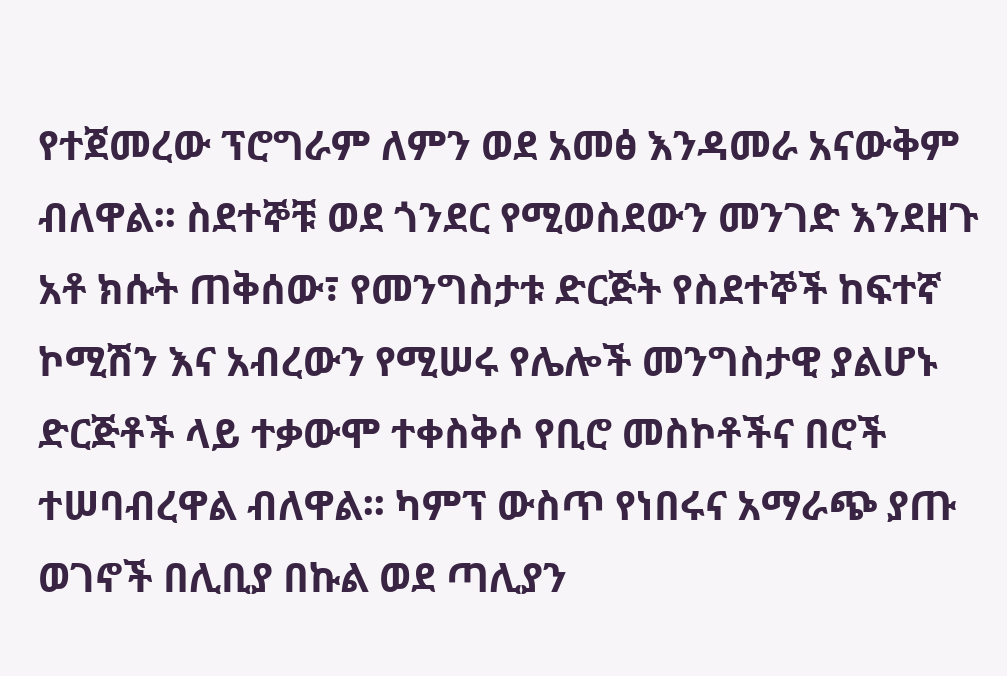የተጀመረው ፕሮግራም ለምን ወደ አመፅ እንዳመራ አናውቅም ብለዋል፡፡ ስደተኞቹ ወደ ጎንደር የሚወስደውን መንገድ እንደዘጉ አቶ ክሱት ጠቅሰው፣ የመንግስታቱ ድርጅት የስደተኞች ከፍተኛ ኮሚሽን እና አብረውን የሚሠሩ የሌሎች መንግስታዊ ያልሆኑ ድርጅቶች ላይ ተቃውሞ ተቀስቅሶ የቢሮ መስኮቶችና በሮች ተሠባብረዋል ብለዋል፡፡ ካምፕ ውስጥ የነበሩና አማራጭ ያጡ ወገኖች በሊቢያ በኩል ወደ ጣሊያን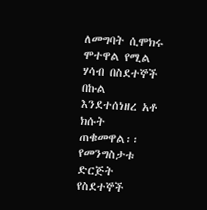ለመግባት ሲሞክሩ ሞተዋል የሚል ሃሳብ በስደተኞች በኩል እንደተሰነዘረ አቶ ክሱት ጠቁመዋል፡፡
የመንግስታቱ ድርጅት የስደተኞች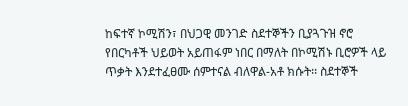ከፍተኛ ኮሚሽን፣ በህጋዊ መንገድ ስደተኞችን ቢያጓጉዝ ኖሮ የበርካቶች ህይወት አይጠፋም ነበር በማለት በኮሚሽኑ ቢሮዎች ላይ ጥቃት እንደተፈፀሙ ሰምተናል ብለዋል-አቶ ክሱት፡፡ ስደተኞች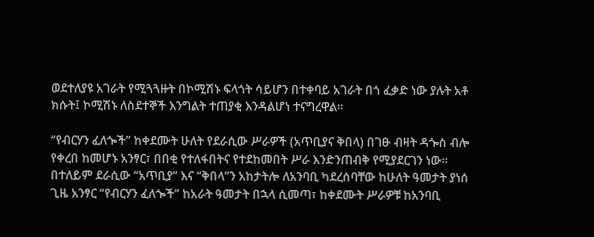ወደተለያዩ አገራት የሚጓጓዙት በኮሚሽኑ ፍላጎት ሳይሆን በተቀባይ አገራት በጎ ፈቃድ ነው ያሉት አቶ ክሱት፤ ኮሚሽኑ ለስደተኞች እንግልት ተጠያቂ እንዳልሆነ ተናግረዋል፡፡

“የብርሃን ፈለጐች” ከቀደሙት ሁለት የደራሲው ሥራዎች (አጥቢያና ቅበላ) በገፁ ብዛት ዳጐስ ብሎ የቀረበ ከመሆኑ አንፃር፣ በበቂ የተለፋበትና የተደከመበት ሥራ እንድንጠብቅ የሚያደርገን ነው፡፡ በተለይም ደራሲው “አጥቢያ” እና “ቅበላ”ን አከታትሎ ለአንባቢ ካደረሰባቸው ከሁለት ዓመታት ያነሰ ጊዜ አንፃር “የብርሃን ፈለጐች” ከአራት ዓመታት በኋላ ሲመጣ፣ ከቀደሙት ሥራዎቹ ከአንባቢ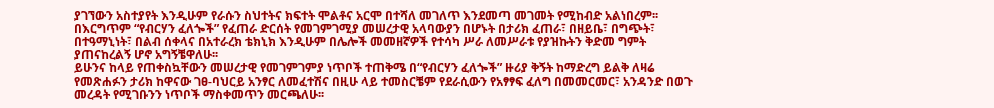ያገኘውን አስተያየት እንዲሁም የራሱን ስህተትና ክፍተት ሞልቶና አርሞ በተሻለ መገለጥ እንደመጣ መገመት የሚከብድ አልነበረም፡፡ በእርግጥም “የብርሃን ፈለጐች” የፈጠራ ድርሰት የመገምገሚያ መሠረታዊ አላባውያን በሆኑት በታሪክ ፈጠራ፣ በዘይቤ፣ በግጭት፣ በተዓማኒነት፣ በልብ ሰቀላና በአተራረክ ቴክኒክ እንዲሁም በሌሎች መመዘኛዎች የተሳካ ሥራ ለመሥራቱ የያዝኩትን ቅድመ ግምት ያጠናከረልኝ ሆኖ አግኝቼዋለሁ፡፡
ይሁንና ከላይ የጠቀስኳቸውን መሠረታዊ የመገምገምያ ነጥቦች ተጠቅሜ በ“የብርሃን ፈለጐች” ዙሪያ ቅኝት ከማድረግ ይልቅ ለዛሬ የመጽሐፉን ታሪክ ከዋናው ገፀ-ባህርይ አንፃር ለመፈተሽና በዚሁ ላይ ተመስርቼም የደራሲውን የአፃፃፍ ፈለግ በመመርመር፣ አንዳንድ በወጉ መረዳት የሚገቡንን ነጥቦች ማስቀመጥን መርጫለሁ፡፡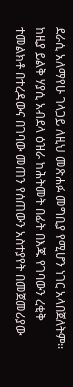ደራሲ አለማየሁ ገላጋይ ለዚህ መጽሐፉ መግቢያ የሚሆን ነገር አላበጀለትም፡፡ ከዚያ ይልቅ ሃያሲ አብደላ ዕዝራ ከሕትመት በፊት በእጁ የገባውን ረቂቅ ተመልክቶ በተረዳውና በገባው መጠን የሰጠውን አስተያየት በመጀመሪያው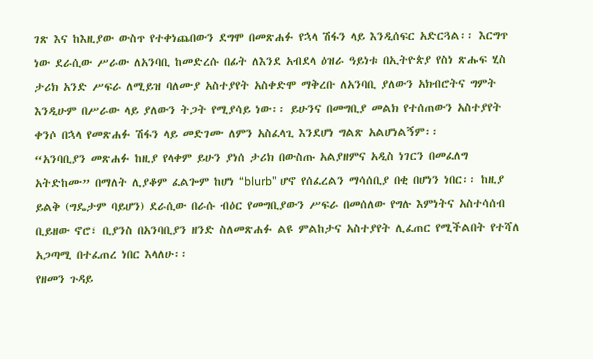ገጽ እና ከእዚያው ውስጥ የተቀነጨበውን ደግሞ በመጽሐፉ የኋላ ሽፋን ላይ እንዲሰፍር አድርጓል፡፡ እርግጥ ነው ደራሲው ሥራው ለአንባቢ ከመድረሱ በፊት ለእንደ አብደላ ዕዝራ ዓይነቱ በኢትዮጵያ የስነ ጽሑፍ ሂስ ታሪክ አንድ ሥፍራ ለሚይዝ ባለሙያ አስተያየት አስቀድሞ ማቅረቡ ለአንባቢ ያለውን አክብሮትና ግምት እንዲሁም በሥራው ላይ ያለውን ትጋት የሚያሳይ ነው፡፡ ይሁንና በመግቢያ መልክ የተሰጠውን አስተያየት ቀንሶ በኋላ የመጽሐፉ ሽፋን ላይ መድገሙ ለምን አስፈላጊ እንደሆነ ግልጽ አልሆነልኝም፡፡
“አንባቢያን መጽሐፉ ከዚያ የላቀም ይሁን ያነሰ ታሪክ በውስጡ አልያዘምና አዲስ ነገርን በመፈለግ አትድከሙ” በማለት ሊያቆም ፈልጐም ከሆነ “blurb” ሆኖ የሰፈረልን ማሳሰቢያ በቂ በሆነን ነበር፡፡ ከዚያ ይልቅ (ግዴታም ባይሆን) ደራሲው በራሱ ብዕር የመግቢያውን ሥፍራ በመሰለው የግሉ እምነትና አስተሳሰብ ቢይዘው ኖሮ፣ ቢያንስ በአንባቢያን ዘንድ ስለመጽሐፉ ልዩ ምልከታና አስተያየት ሊፈጠር የሚችልበት የተሻለ አጋጣሚ በተፈጠረ ነበር እላለሁ፡፡
የዘመን ጉዳይ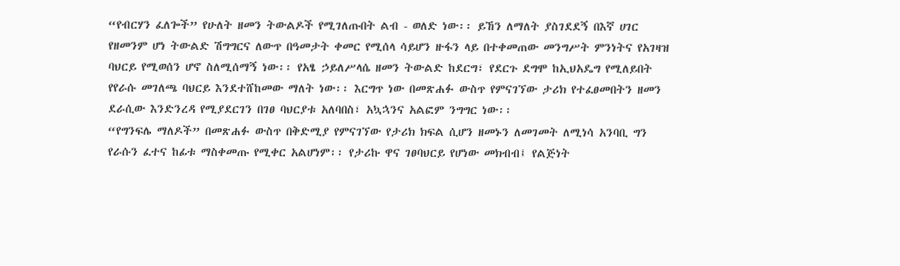“የብርሃን ፈለጐች” የሁለት ዘመን ትውልዶች የሚገለጡበት ልብ - ወለድ ነው፡፡ ይኸን ለማለት ያስገደደኝ በእኛ ሀገር የዘመንም ሆነ ትውልድ ሽግግርና ለውጥ በዓመታት ቀመር የሚሰላ ሳይሆን ዙፋን ላይ በተቀመጠው መንግሥት ምንነትና የአገዛዝ ባህርይ የሚወሰን ሆኖ ስለሚሰማኝ ነው፡፡ የአፄ ኃይለሥላሴ ዘመን ትውልድ ከደርግ፣ የደርጉ ደግሞ ከኢህአዴግ የሚለይበት የየራሱ መገለጫ ባህርይ እንደተሸከመው ማለት ነው፡፡ እርግጥ ነው በመጽሐፉ ውስጥ የምናገኘው ታሪክ የተፈፀመበትን ዘመን ደራሲው እንድንረዳ የሚያደርገን በገፀ ባህርያቱ አለባበስ፣ አኳኋንና አልፎም ንግግር ነው፡፡
“የግንፍሌ ማለዶች” በመጽሐፉ ውስጥ በቅድሚያ የምናገኘው የታሪክ ክፍል ሲሆን ዘመኑን ለመገመት ለሚነሳ አንባቢ ግን የራሱን ፈተና ከፊቱ ማስቀመጡ የሚቀር አልሆነም፡፡ የታሪኩ ዋና ገፀባህርይ የሆነው መክብብ፤ የልጅነት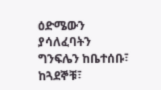ዕድሜውን ያሳለፈባትን ግንፍሌን ከቤተሰቡ፣ ከጓደኞቹ፣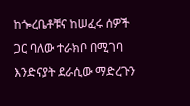ከጐረቤቶቹና ከሠፈሩ ሰዎች ጋር ባለው ተራክቦ በሚገባ እንድናያት ደራሲው ማድረጉን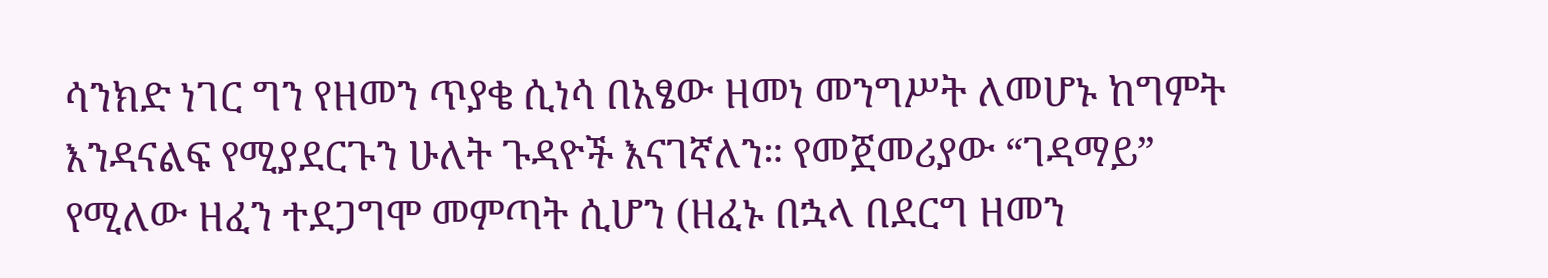ሳንክድ ነገር ግን የዘመን ጥያቄ ሲነሳ በአፄው ዘመነ መንግሥት ለመሆኑ ከግምት እንዳናልፍ የሚያደርጉን ሁለት ጉዳዮች እናገኛለን። የመጀመሪያው “ገዳማይ” የሚለው ዘፈን ተደጋግሞ መምጣት ሲሆን (ዘፈኑ በኋላ በደርግ ዘመን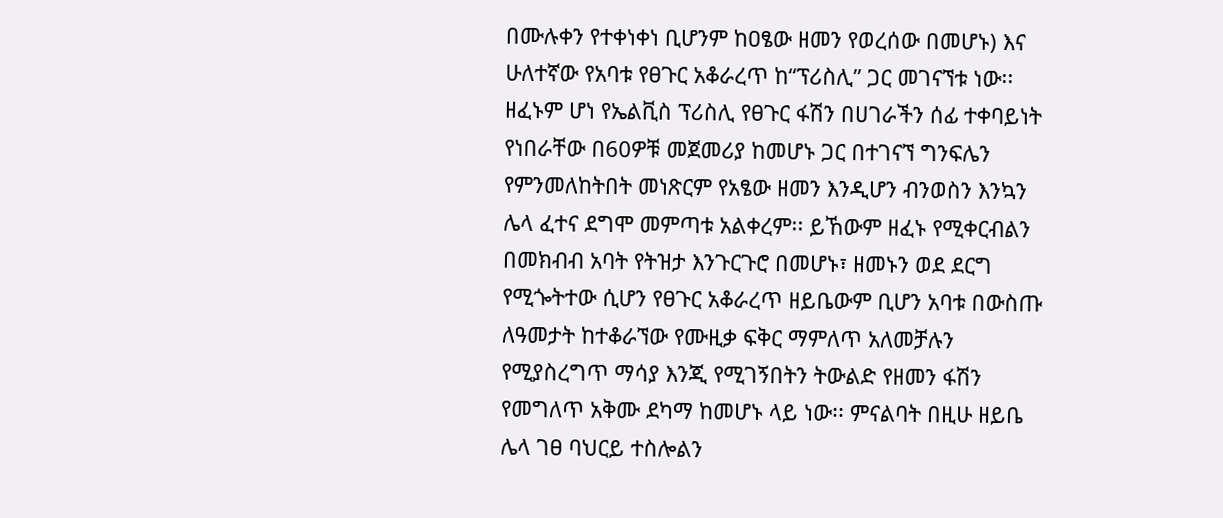በሙሉቀን የተቀነቀነ ቢሆንም ከዐፄው ዘመን የወረሰው በመሆኑ) እና ሁለተኛው የአባቱ የፀጉር አቆራረጥ ከ“ፕሪስሊ” ጋር መገናኘቱ ነው፡፡ ዘፈኑም ሆነ የኤልቪስ ፕሪስሊ የፀጉር ፋሽን በሀገራችን ሰፊ ተቀባይነት የነበራቸው በ60ዎቹ መጀመሪያ ከመሆኑ ጋር በተገናኘ ግንፍሌን የምንመለከትበት መነጽርም የአፄው ዘመን እንዲሆን ብንወስን እንኳን ሌላ ፈተና ደግሞ መምጣቱ አልቀረም፡፡ ይኸውም ዘፈኑ የሚቀርብልን በመክብብ አባት የትዝታ እንጉርጉሮ በመሆኑ፣ ዘመኑን ወደ ደርግ የሚጐትተው ሲሆን የፀጉር አቆራረጥ ዘይቤውም ቢሆን አባቱ በውስጡ ለዓመታት ከተቆራኘው የሙዚቃ ፍቅር ማምለጥ አለመቻሉን የሚያስረግጥ ማሳያ እንጂ የሚገኝበትን ትውልድ የዘመን ፋሽን የመግለጥ አቅሙ ደካማ ከመሆኑ ላይ ነው፡፡ ምናልባት በዚሁ ዘይቤ ሌላ ገፀ ባህርይ ተስሎልን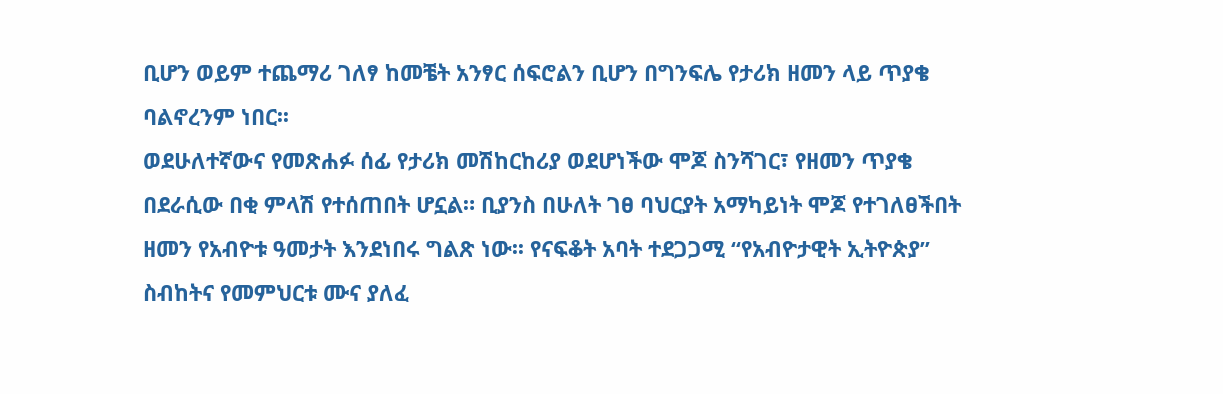ቢሆን ወይም ተጨማሪ ገለፃ ከመቼት አንፃር ሰፍሮልን ቢሆን በግንፍሌ የታሪክ ዘመን ላይ ጥያቄ ባልኖረንም ነበር፡፡
ወደሁለተኛውና የመጽሐፉ ሰፊ የታሪክ መሽከርከሪያ ወደሆነችው ሞጆ ስንሻገር፣ የዘመን ጥያቄ በደራሲው በቂ ምላሽ የተሰጠበት ሆኗል። ቢያንስ በሁለት ገፀ ባህርያት አማካይነት ሞጆ የተገለፀችበት ዘመን የአብዮቱ ዓመታት እንደነበሩ ግልጽ ነው፡፡ የናፍቆት አባት ተደጋጋሚ “የአብዮታዊት ኢትዮጵያ” ስብከትና የመምህርቱ ሙና ያለፈ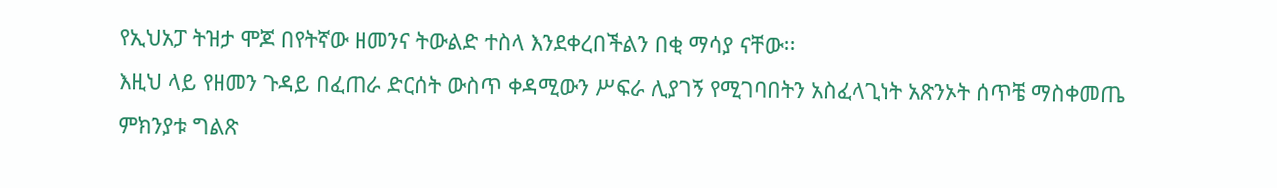የኢህአፓ ትዝታ ሞጆ በየትኛው ዘመንና ትውልድ ተስላ እንደቀረበችልን በቂ ማሳያ ናቸው፡፡
እዚህ ላይ የዘመን ጉዳይ በፈጠራ ድርሰት ውስጥ ቀዳሚውን ሥፍራ ሊያገኝ የሚገባበትን አስፈላጊነት አጽንኦት ሰጥቼ ማስቀመጤ ምክንያቱ ግልጽ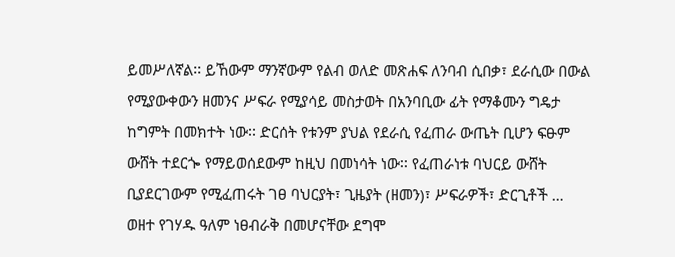ይመሥለኛል፡፡ ይኸውም ማንኛውም የልብ ወለድ መጽሐፍ ለንባብ ሲበቃ፣ ደራሲው በውል የሚያውቀውን ዘመንና ሥፍራ የሚያሳይ መስታወት በአንባቢው ፊት የማቆሙን ግዴታ ከግምት በመክተት ነው፡፡ ድርሰት የቱንም ያህል የደራሲ የፈጠራ ውጤት ቢሆን ፍፁም ውሸት ተደርጐ የማይወሰደውም ከዚህ በመነሳት ነው፡፡ የፈጠራነቱ ባህርይ ውሸት ቢያደርገውም የሚፈጠሩት ገፀ ባህርያት፣ ጊዜያት (ዘመን)፣ ሥፍራዎች፣ ድርጊቶች … ወዘተ የገሃዱ ዓለም ነፀብራቅ በመሆናቸው ደግሞ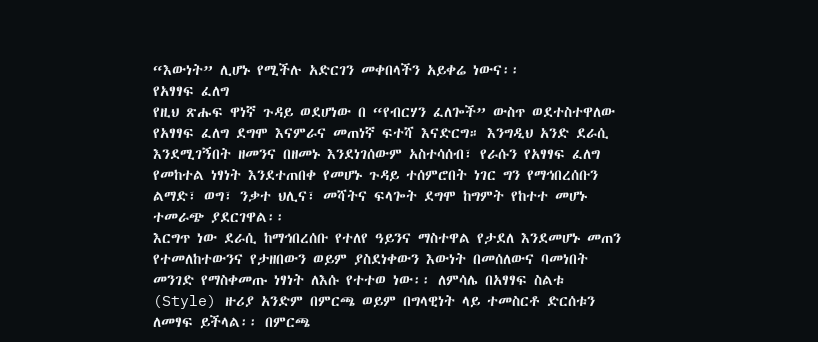“እውነት” ሊሆኑ የሚችሉ አድርገን መቀበላችን አይቀሬ ነውና፡፡
የአፃፃፍ ፈለግ
የዚህ ጽሑፍ ዋነኛ ጉዳይ ወደሆነው በ “የብርሃን ፈለጐች” ውስጥ ወደተስተዋለው የአፃፃፍ ፈለግ ደግሞ እናምራና መጠነኛ ፍተሻ እናድርግ። እንግዲህ አንድ ደራሲ እንደሚገኝበት ዘመንና በዘመኑ እንደነገሰውም አስተሳሰብ፣ የራሱን የአፃፃፍ ፈለግ የመከተል ነፃነት እንደተጠበቀ የመሆኑ ጉዳይ ተሰምሮበት ነገር ግን የማኅበረሰቡን ልማድ፣ ወግ፣ ንቃተ ህሊና፣ መሻትና ፍላጐት ደግሞ ከግምት የከተተ መሆኑ ተመራጭ ያደርገዋል፡፡
እርግጥ ነው ደራሲ ከማኅበረሰቡ የተለየ ዓይንና ማስተዋል የታደለ እንደመሆኑ መጠን የተመለከተውንና የታዘበውን ወይም ያስደነቀውን እውነት በመሰለውና ባመነበት መንገድ የማስቀመጡ ነፃነት ለእሱ የተተወ ነው፡፡ ለምሳሌ በአፃፃፍ ስልቱ (Style) ዙሪያ አንድም በምርጫ ወይም በግላዊነት ላይ ተመስርቶ ድርሰቱን ለመፃፍ ይችላል፡፡ በምርጫ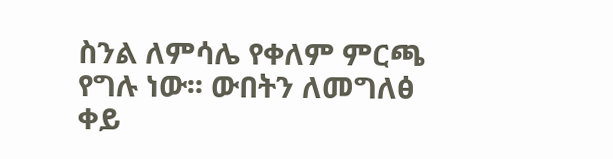ስንል ለምሳሌ የቀለም ምርጫ የግሉ ነው፡፡ ውበትን ለመግለፅ ቀይ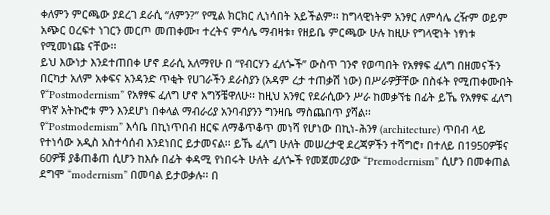ቀለምን ምርጫው ያደረገ ደራሲ “ለምን?” የሚል ክርክር ሊነሳበት አይችልም፡፡ ከግላዊነትም አንፃር ለምሳሌ ረዥም ወይም አጭር ዐረፍተ ነገርን መርጦ መጠቀሙ፣ ተረትና ምሳሌ ማብዛቱ፣ የዘይቤ ምርጫው ሁሉ ከዚሁ የግላዊነት ነፃነቱ የሚመነጩ ናቸው፡፡
ይህ እውነታ እንደተጠበቀ ሆኖ ደራሲ አለማየሁ በ “የብርሃን ፈለጐች” ውስጥ ገንኖ የወጣበት የአፃፃፍ ፈለግ በዘመናችን በርካታ አለም አቀፍና አንዳንድ ጥቂት የሀገራችን ደራስያን (አዳም ረታ ተጠቃሽ ነው) በሥራዎቻቸው በስፋት የሚጠቀሙበት የ“Postmodernism” የአፃፃፍ ፈለግ ሆኖ አግኝቼዋለሁ፡፡ ከዚህ አንፃር የደራሲውን ሥራ ከመቃኘቴ በፊት ይኼ የአፃፃፍ ፈለግ ዋነኛ አትኩሮቱ ምን እንደሆነ በቀላል ማብራሪያ አንባብያንን ግንዛቤ ማስጨበጥ ያሻል፡፡
የ“Postmodemism” እሳቤ በኪነጥበብ ዘርፍ ለማቆጥቆጥ መነሻ የሆነው በኪነ-ሕንፃ (architecture) ጥበብ ላይ የተነሳው አዲስ አስተሳሰብ እንደነበር ይታመናል፡፡ ይኼ ፈለግ ሁለት መሠረታዊ ደረጃዎችን ተሻግሮ፣ በተለይ በ1950ዎቹና 60ዎቹ ያቆጠቆጠ ሲሆን ከእሱ በፊት ቀዳሚ የነበሩት ሁለት ፈለጐች የመጀመሪያው “Premodernism” ሲሆን በመቀጠል ደግሞ “modernism” በመባል ይታወቃሉ፡፡ በ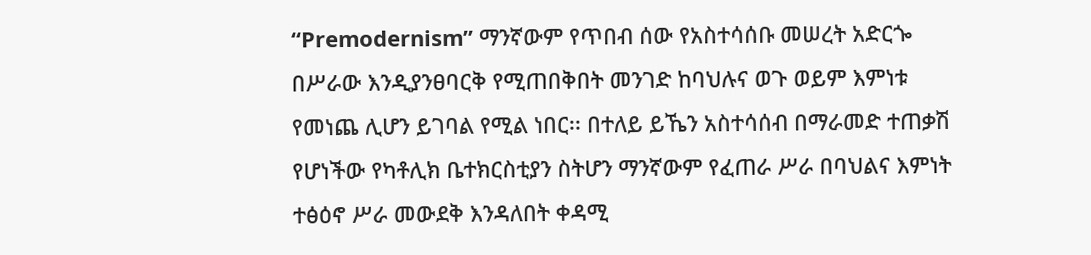“Premodernism” ማንኛውም የጥበብ ሰው የአስተሳሰቡ መሠረት አድርጐ በሥራው እንዲያንፀባርቅ የሚጠበቅበት መንገድ ከባህሉና ወጉ ወይም እምነቱ የመነጨ ሊሆን ይገባል የሚል ነበር፡፡ በተለይ ይኼን አስተሳሰብ በማራመድ ተጠቃሽ የሆነችው የካቶሊክ ቤተክርስቲያን ስትሆን ማንኛውም የፈጠራ ሥራ በባህልና እምነት ተፅዕኖ ሥራ መውደቅ እንዳለበት ቀዳሚ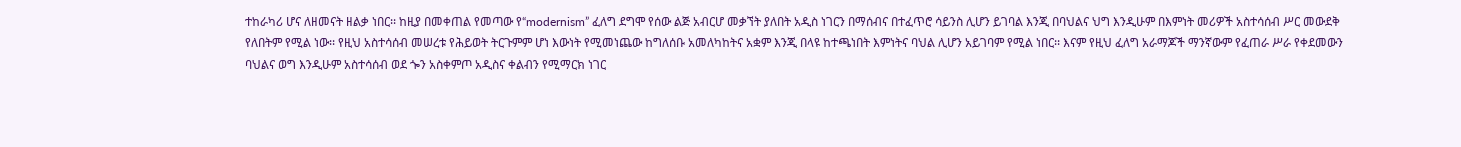ተከራካሪ ሆና ለዘመናት ዘልቃ ነበር፡፡ ከዚያ በመቀጠል የመጣው የ“modernism” ፈለግ ደግሞ የሰው ልጅ አብርሆ መቃኘት ያለበት አዲስ ነገርን በማሰብና በተፈጥሮ ሳይንስ ሊሆን ይገባል እንጂ በባህልና ህግ እንዲሁም በእምነት መሪዎች አስተሳሰብ ሥር መውደቅ የለበትም የሚል ነው፡፡ የዚህ አስተሳሰብ መሠረቱ የሕይወት ትርጉምም ሆነ እውነት የሚመነጨው ከግለሰቡ አመለካከትና አቋም እንጂ በላዩ ከተጫነበት እምነትና ባህል ሊሆን አይገባም የሚል ነበር፡፡ እናም የዚህ ፈለግ አራማጆች ማንኛውም የፈጠራ ሥራ የቀደመውን ባህልና ወግ እንዲሁም አስተሳሰብ ወደ ጐን አስቀምጦ አዲስና ቀልብን የሚማርክ ነገር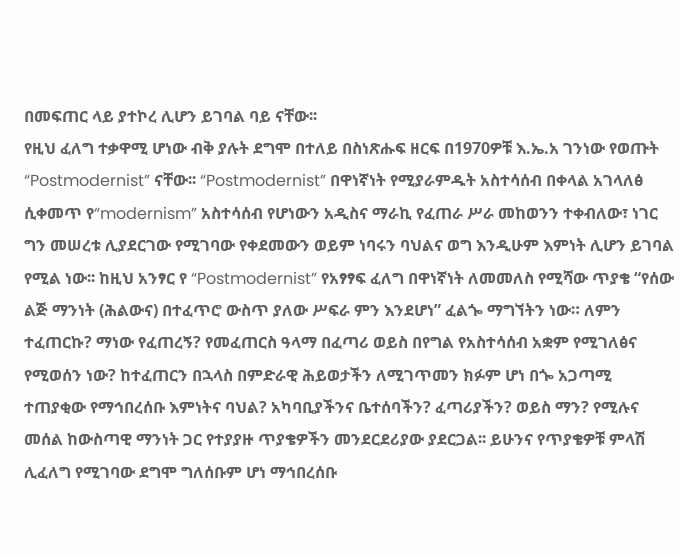በመፍጠር ላይ ያተኮረ ሊሆን ይገባል ባይ ናቸው፡፡
የዚህ ፈለግ ተቃዋሚ ሆነው ብቅ ያሉት ደግሞ በተለይ በስነጽሑፍ ዘርፍ በ1970ዎቹ እ.ኤ.አ ገንነው የወጡት “Postmodernist” ናቸው፡፡ “Postmodernist” በዋነኛነት የሚያራምዱት አስተሳሰብ በቀላል አገላለፅ ሲቀመጥ የ“modernism” አስተሳሰብ የሆነውን አዲስና ማራኪ የፈጠራ ሥራ መከወንን ተቀብለው፣ ነገር ግን መሠረቱ ሊያደርገው የሚገባው የቀደመውን ወይም ነባሩን ባህልና ወግ እንዲሁም እምነት ሊሆን ይገባል የሚል ነው፡፡ ከዚህ አንፃር የ “Postmodernist” የአፃፃፍ ፈለግ በዋነኛነት ለመመለስ የሚሻው ጥያቄ “የሰው ልጅ ማንነት (ሕልውና) በተፈጥሮ ውስጥ ያለው ሥፍራ ምን እንደሆነ” ፈልጐ ማግኘትን ነው። ለምን ተፈጠርኩ? ማነው የፈጠረኝ? የመፈጠርስ ዓላማ በፈጣሪ ወይስ በየግል የአስተሳሰብ አቋም የሚገለፅና የሚወሰን ነው? ከተፈጠርን በኋላስ በምድራዊ ሕይወታችን ለሚገጥመን ክፉም ሆነ በጐ አጋጣሚ ተጠያቂው የማኅበረሰቡ እምነትና ባህል? አካባቢያችንና ቤተሰባችን? ፈጣሪያችን? ወይስ ማን? የሚሉና መሰል ከውስጣዊ ማንነት ጋር የተያያዙ ጥያቄዎችን መንደርደሪያው ያደርጋል፡፡ ይሁንና የጥያቄዎቹ ምላሽ ሊፈለግ የሚገባው ደግሞ ግለሰቡም ሆነ ማኅበረሰቡ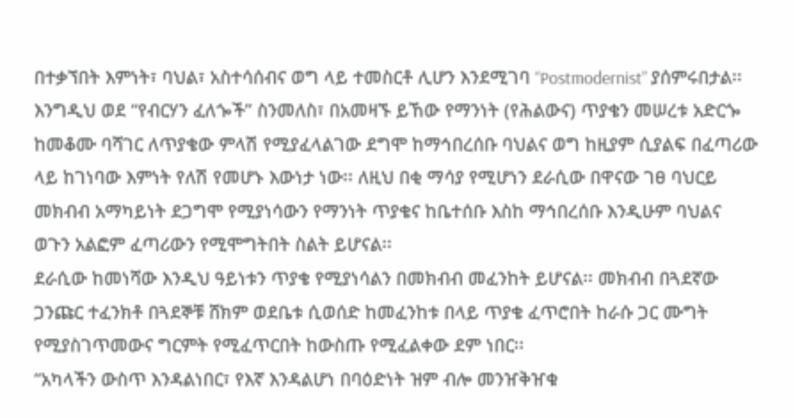በተቃኘበት እምነት፣ ባህል፣ አስተሳሰብና ወግ ላይ ተመስርቶ ሊሆን እንደሚገባ “Postmodernist” ያሰምሩበታል፡፡
እንግዲህ ወደ “የብርሃን ፈለጐች” ስንመለስ፣ በአመዛኙ ይኸው የማንነት (የሕልውና) ጥያቄን መሠረቱ አድርጐ ከመቆሙ ባሻገር ለጥያቄው ምላሽ የሚያፈላልገው ደግሞ ከማኅበረሰቡ ባህልና ወግ ከዚያም ሲያልፍ በፈጣሪው ላይ ከገነባው እምነት የለሽ የመሆኑ እውነታ ነው፡፡ ለዚህ በቂ ማሳያ የሚሆነን ደራሲው በዋናው ገፀ ባህርይ መክብብ አማካይነት ደጋግሞ የሚያነሳውን የማንነት ጥያቄና ከቤተሰቡ እስከ ማኅበረሰቡ እንዲሁም ባህልና ወጉን አልፎም ፈጣሪውን የሚሞግትበት ስልት ይሆናል፡፡
ደራሲው ከመነሻው እንዲህ ዓይነቱን ጥያቄ የሚያነሳልን በመክብብ መፈንከት ይሆናል፡፡ መክብብ በጓደኛው ጋንጩር ተፈንክቶ በጓደኞቹ ሸክም ወደቤቱ ሲወሰድ ከመፈንከቱ በላይ ጥያቄ ፈጥሮበት ከራሱ ጋር ሙግት የሚያስገጥመውና ግርምት የሚፈጥርበት ከውስጡ የሚፈልቀው ደም ነበር፡፡
“አካላችን ውስጥ እንዳልነበር፣ የእኛ እንዳልሆነ በባዕድነት ዝም ብሎ መንዠቅዠቁ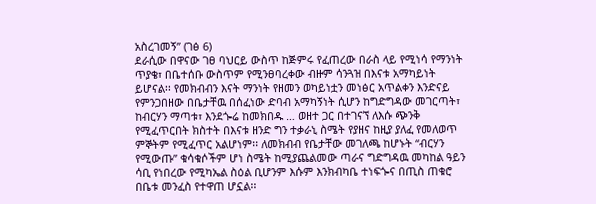አስረገመኝ” (ገፅ 6)
ደራሲው በዋናው ገፀ ባህርይ ውስጥ ከጅምሩ የፈጠረው በራስ ላይ የሚነሳ የማንነት ጥያቄ፣ በቤተሰቡ ውስጥም የሚንፀባረቀው ብዙም ሳንጓዝ በእናቱ አማካይነት ይሆናል፡፡ የመክብብን እናት ማንነት የዘመን ወካይነቷን መነፅር አጥልቀን እንድናይ የምንጋበዘው በቤታቸዉ በሰፈነው ድባብ አማካኝነት ሲሆን ከግድግዳው መገርጣት፣ ከብርሃን ማጣቱ፣ እንደጐሬ ከመክበዱ … ወዘተ ጋር በተገናኘ ለእሱ ጭንቅ የሚፈጥርበት ክስተት በእናቱ ዘንድ ግን ተቃራኒ ስሜት የያዘና ከዚያ ያለፈ የመለወጥ ምኞትም የሚፈጥር አልሆነም፡፡ ለመክብብ የቤታቸው መገለጫ ከሆኑት “ብርሃን የሚውጡ” ቁሳቁሶችም ሆነ ስሜት ከሚያጨልመው ጣራና ግድግዳዉ መካከል ዓይን ሳቢ የነበረው የሚካኤል ስዕል ቢሆንም እሱም እንክብካቤ ተነፍጐና በጢስ ጠቁሮ በቤቱ መንፈስ የተዋጠ ሆኗል፡፡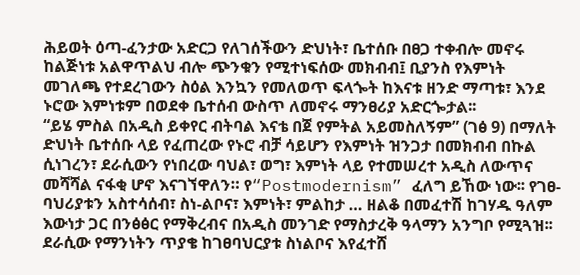ሕይወት ዕጣ-ፈንታው አድርጋ የለገሰችውን ድህነት፣ ቤተሰቡ በፀጋ ተቀብሎ መኖሩ ከልጅነቱ አልዋጥልህ ብሎ ጭንቁን የሚተነፍሰው መክብብ፤ ቢያንስ የእምነት መገለጫ የተደረገውን ስዕል እንኳን የመለወጥ ፍላጐት ከእናቱ ዘንድ ማጣቱ፣ እንደ ኑሮው እምነቱም በወደቀ ቤተሰብ ውስጥ ለመኖሩ ማንፀሪያ አድርጐታል፡፡
“ይሄ ምስል በአዲስ ይቀየር ብትባል እናቴ በጀ የምትል አይመስለኝም” (ገፅ 9) በማለት ድህነት ቤተሰቡ ላይ የፈጠረው የኑሮ ብቻ ሳይሆን የእምነት ዝንጋታ በመክብብ በኩል ሲነገረን፣ ደራሲውን የነበረው ባህል፣ ወግ፣ እምነት ላይ የተመሠረተ አዲስ ለውጥና መሻሻል ናፋቂ ሆኖ እናገኘዋለን። የ“Postmodernism” ፈለግ ይኸው ነው፡፡ የገፀ-ባህሪያቱን አስተሳሰብ፣ ስነ-ልቦና፣ እምነት፣ ምልከታ … ዘልቆ በመፈተሽ ከገሃዱ ዓለም እውነታ ጋር በንፅፅር የማቅረብና በአዲስ መንገድ የማስታረቅ ዓላማን አንግቦ የሚጓዝ፡፡
ደራሲው የማንነትን ጥያቄ ከገፀባህርያቱ ስነልቦና እየፈተሸ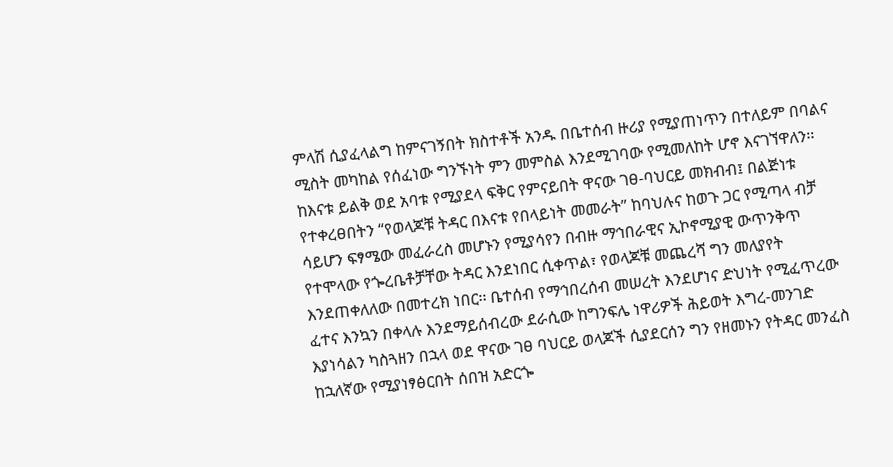ምላሽ ሲያፈላልግ ከምናገኝበት ክስተቶች አንዱ በቤተሰብ ዙሪያ የሚያጠነጥን በተለይም በባልና ሚስት መካከል የሰፈነው ግንኙነት ምን መምስል እንደሚገባው የሚመለከት ሆኖ እናገኘዋለን፡፡ ከእናቱ ይልቅ ወደ አባቱ የሚያደላ ፍቅር የምናይበት ዋናው ገፀ-ባህርይ መክብብ፤ በልጅነቱ የተቀረፀበትን “የወላጆቹ ትዳር በእናቱ የበላይነት መመራት” ከባህሉና ከወጉ ጋር የሚጣላ ብቻ ሳይሆን ፍፃሜው መፈራረስ መሆኑን የሚያሳየን በብዙ ማኅበራዊና ኢኮኖሚያዊ ውጥንቅጥ የተሞላው የጐረቤቶቻቸው ትዳር እንደነበር ሲቀጥል፣ የወላጆቹ መጨረሻ ግን መለያየት እንደጠቀለለው በመተረክ ነበር፡፡ ቤተሰብ የማኅበረሰብ መሠረት እንደሆነና ድህነት የሚፈጥረው ፈተና እንኳን በቀላሉ እንደማይሰብረው ደራሲው ከግንፍሌ ነዋሪዎች ሕይወት እግረ-መንገድ እያነሳልን ካስጓዘን በኋላ ወደ ዋናው ገፀ ባህርይ ወላጆች ሲያደርሰን ግን የዘመኑን የትዳር መንፈስ ከኋለኛው የሚያነፃፅርበት ሰበዝ አድርጐ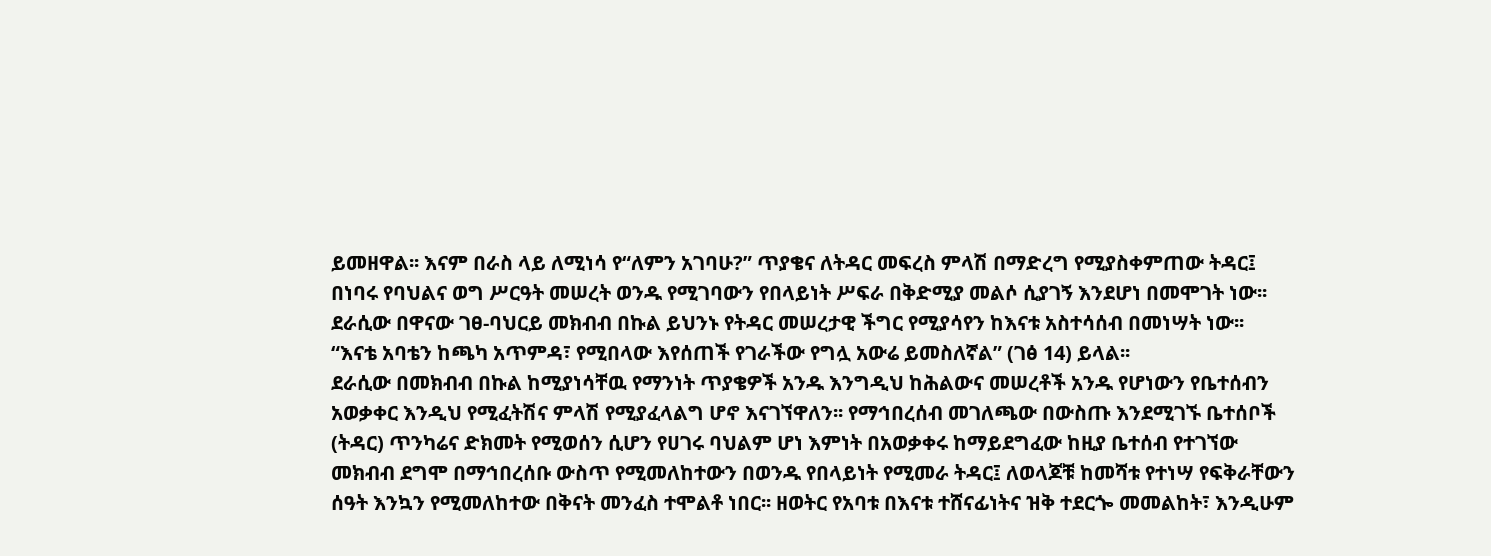ይመዘዋል፡፡ እናም በራስ ላይ ለሚነሳ የ“ለምን አገባሁ?” ጥያቄና ለትዳር መፍረስ ምላሽ በማድረግ የሚያስቀምጠው ትዳር፤ በነባሩ የባህልና ወግ ሥርዓት መሠረት ወንዱ የሚገባውን የበላይነት ሥፍራ በቅድሚያ መልሶ ሲያገኝ እንደሆነ በመሞገት ነው፡፡
ደራሲው በዋናው ገፀ-ባህርይ መክብብ በኩል ይህንኑ የትዳር መሠረታዊ ችግር የሚያሳየን ከእናቱ አስተሳሰብ በመነሣት ነው፡፡
“እናቴ አባቴን ከጫካ አጥምዳ፣ የሚበላው እየሰጠች የገራችው የግሏ አውሬ ይመስለኛል” (ገፅ 14) ይላል፡፡
ደራሲው በመክብብ በኩል ከሚያነሳቸዉ የማንነት ጥያቄዎች አንዱ እንግዲህ ከሕልውና መሠረቶች አንዱ የሆነውን የቤተሰብን አወቃቀር እንዲህ የሚፈትሽና ምላሽ የሚያፈላልግ ሆኖ እናገኘዋለን፡፡ የማኅበረሰብ መገለጫው በውስጡ እንደሚገኙ ቤተሰቦች (ትዳር) ጥንካሬና ድክመት የሚወሰን ሲሆን የሀገሩ ባህልም ሆነ እምነት በአወቃቀሩ ከማይደግፈው ከዚያ ቤተሰብ የተገኘው መክብብ ደግሞ በማኅበረሰቡ ውስጥ የሚመለከተውን በወንዱ የበላይነት የሚመራ ትዳር፤ ለወላጆቹ ከመሻቱ የተነሣ የፍቅራቸውን ሰዓት እንኳን የሚመለከተው በቅናት መንፈስ ተሞልቶ ነበር፡፡ ዘወትር የአባቱ በእናቱ ተሸናፊነትና ዝቅ ተደርጐ መመልከት፣ እንዲሁም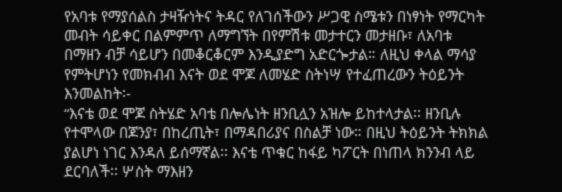የአባቱ የማያሰልስ ታዛዥነትና ትዳር የለገሰችውን ሥጋዊ ስሜቱን በነፃነት የማርካት መብት ሳይቀር በልምምጥ ለማግኘት በየምሽቱ መታተርን መታዘቡ፣ ለአባቱ በማዘን ብቻ ሳይሆን በመቆርቆርም እንዲያድግ አድርጐታል። ለዚህ ቀላል ማሳያ የምትሆነን የመክብብ እናት ወደ ሞጆ ለመሄድ ስትነሣ የተፈጠረውን ትዕይንት እንመልከት፡-
“እናቴ ወደ ሞጆ ስትሄድ አባቴ በሎሌነት ዘንቢሏን አዝሎ ይከተላታል፡፡ ዘንቢሉ የተሞላው በጆንያ፣ በከረጢት፣ በማዳበሪያና በስልቻ ነው። በዚህ ትዕይንት ትክክል ያልሆነ ነገር እንዳለ ይሰማኛል፡፡ እናቴ ጥቁር ከፋይ ካፖርት በነጠላ ክንንብ ላይ ደርባለች፡፡ ሦስት ማእዘን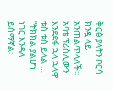ቅርፅ ያላትን ቦርሳ ክንዷ ላይ አንጠልጥላለች፡፡ አባቴ ፕሪስሊውን እንደደፋ ኋላ ኋላዋ ቱስ ቱስ ይላል …
“ትክክል ያልሆነ ነገር እንዳለ ይሰማኛል፡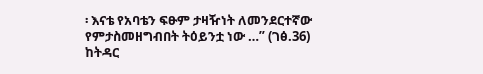፡ እናቴ የአባቴን ፍፁም ታዛዥነት ለመንደርተኛው የምታስመዘግብበት ትዕይንቷ ነው …” (ገፅ.36)
ከትዳር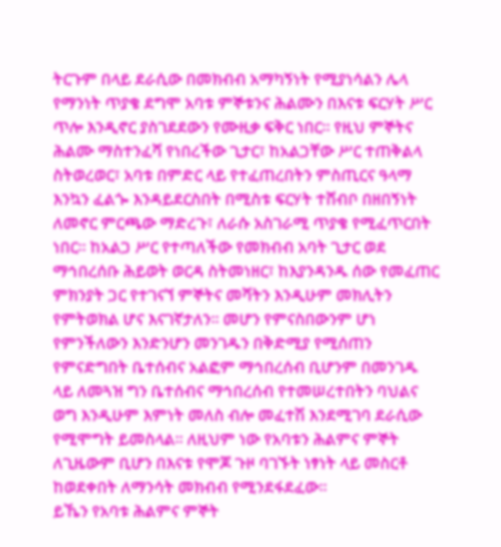ትርጉም በላይ ደራሲው በመክብብ አማካኝነት የሚያነሳልን ሌላ የማንነት ጥያቄ ደግሞ አባቱ ምኞቱንና ሕልሙን በእናቱ ፍርሃት ሥር ጥሎ እንዲኖር ያስገደደውን የሙዚቃ ፍቅር ነበር። የዚህ ምኞትና ሕልሙ ማስተንፈሻ የነበረችው ጊታር፣ ከአልጋቸው ሥር ተጠቅልላ ስትወረወር፣ አባቱ በምድር ላይ የተፈጠረበትን ምስጢርና ዓላማ እንኳን ፈልጐ እንዳይደርስበት በሚስቱ ፍርሃት ተሸብቦ በዘበኝነት ለመኖር ምርጫው ማድረጉ፣ ለራሱ አስገራሚ ጥያቄ የሚፈጥርበት ነበር፡፡ ከአልጋ ሥር የተጣለችው የመክብብ አባት ጊታር ወደ ማኅበረሰቡ ሕይወት ወርዳ ስትመነዘር፣ ከእያንዳንዱ ሰው የመፈጠር ምክንያት ጋር የተገናኘ ምኞትና መሻትን እንዲሁም መክሊትን የምትወክል ሆና እናገኛታለን፡፡ መሆን የምናስበውንም ሆነ የምንችለውን እንድንሆን መንገዱን በቅድሚያ የሚሰጠን የምናድግበት ቤተሰብና አልፎም ማኅበረሰብ ቢሆንም በመንገዱ ላይ ለመጓዝ ግን ቤተሰብና ማኅበረሰብ የተመሠረተበትን ባህልና ወግ እንዲሁም እምነት መለስ ብሎ መፈተሽ እንደሚገባ ደራሲው የሚሞግት ይመስላል፡፡ ለዚህም ነው የአባቱን ሕልምና ምኞት ለጊዜውም ቢሆን በእናቱ የሞጆ ጉዞ ባገኙት ነፃነት ላይ መስርቶ ከወደቀበት ለማንሳት መክብብ የሚንደፋደፈው፡፡
ይኼን የአባቱ ሕልምና ምኞት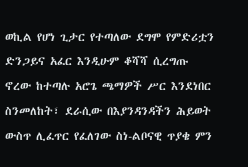ወኪል የሆነ ጊታር የተጣለው ደግሞ የምድሪቷን ድንጋይና አፈር እንዲሁም ቆሻሻ ሲረግጡ ኖረው ከተጣሉ አሮጌ ጫማዎች ሥር እንደነበር ስንመለከት፣ ደራሲው በእያንዳንዳችን ሕይወት ውስጥ ሊፈጥር የፈለገው ስነ-ልቦናዊ ጥያቄ ምን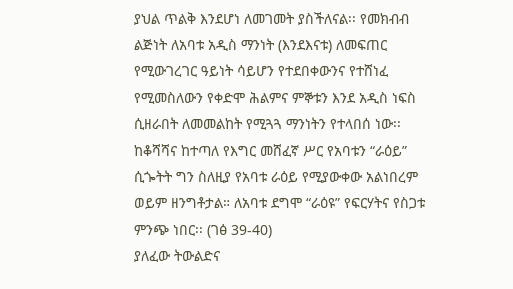ያህል ጥልቅ እንደሆነ ለመገመት ያስችለናል፡፡ የመክብብ ልጅነት ለአባቱ አዲስ ማንነት (እንደእናቱ) ለመፍጠር የሚውገረገር ዓይነት ሳይሆን የተደበቀውንና የተሸነፈ የሚመስለውን የቀድሞ ሕልምና ምኞቱን እንደ አዲስ ነፍስ ሲዘራበት ለመመልከት የሚጓጓ ማንነትን የተላበሰ ነው፡፡ ከቆሻሻና ከተጣለ የእግር መሸፈኛ ሥር የአባቱን “ራዕይ” ሲጐትት ግን ስለዚያ የአባቱ ራዕይ የሚያውቀው አልነበረም ወይም ዘንግቶታል። ለአባቱ ደግሞ “ራዕዩ” የፍርሃትና የስጋቱ ምንጭ ነበር፡፡ (ገፅ 39-40)
ያለፈው ትውልድና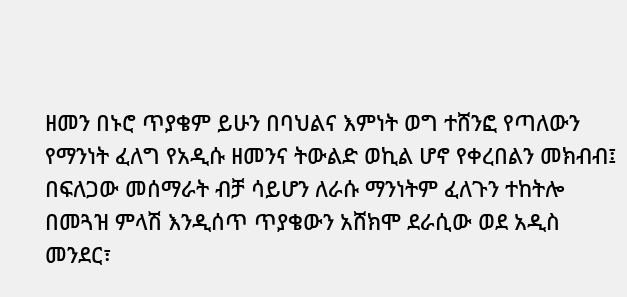ዘመን በኑሮ ጥያቄም ይሁን በባህልና እምነት ወግ ተሸንፎ የጣለውን የማንነት ፈለግ የአዲሱ ዘመንና ትውልድ ወኪል ሆኖ የቀረበልን መክብብ፤ በፍለጋው መሰማራት ብቻ ሳይሆን ለራሱ ማንነትም ፈለጉን ተከትሎ በመጓዝ ምላሽ እንዲሰጥ ጥያቄውን አሸክሞ ደራሲው ወደ አዲስ መንደር፣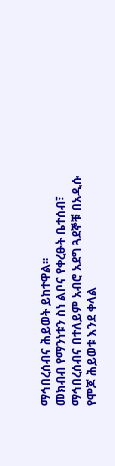ማኅበረሰብና ሕይወት ይከተዋል፡፡
መክብብ የማንነቱን ስነ ልቦና የቀረፁት ቤተሰብ፣ ማኅበረሰብና በተለይም አብሮ አደግ ጓደኞቹ በአዲሱ የሞጆ ሕይወቱ እንደ ቀላል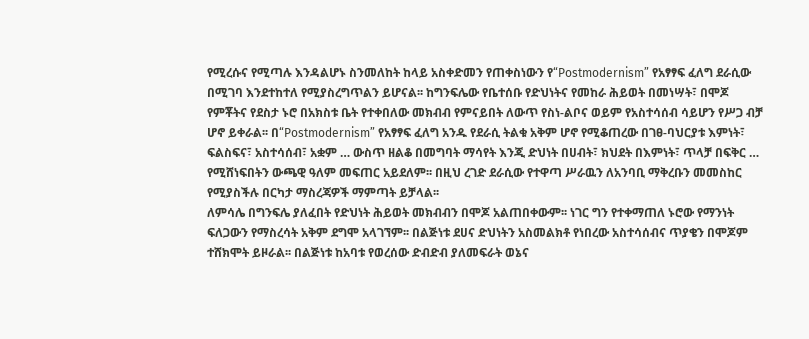የሚረሱና የሚጣሉ እንዳልሆኑ ስንመለከት ከላይ አስቀድመን የጠቀስነውን የ“Postmodernism” የአፃፃፍ ፈለግ ደራሲው በሚገባ እንደተከተለ የሚያስረግጥልን ይሆናል፡፡ ከግንፍሌው የቤተሰቡ የድህነትና የመከራ ሕይወት በመነሣት፣ በሞጆ የምቾትና የደስታ ኑሮ በአክስቱ ቤት የተቀበለው መክብብ የምናይበት ለውጥ የስነ-ልቦና ወይም የአስተሳሰብ ሳይሆን የሥጋ ብቻ ሆኖ ይቀራል፡፡ በ“Postmodernism” የአፃፃፍ ፈለግ አንዱ የደራሲ ትልቁ አቅም ሆኖ የሚቆጠረው በገፀ-ባህርያቱ እምነት፣ ፍልስፍና፣ አስተሳሰብ፣ አቋም … ውስጥ ዘልቆ በመግባት ማሳየት እንጂ ድህነት በሀብት፣ ክህደት በእምነት፣ ጥላቻ በፍቅር … የሚሸነፍበትን ውጫዊ ዓለም መፍጠር አይደለም፡፡ በዚህ ረገድ ደራሲው የተዋጣ ሥራዉን ለአንባቢ ማቅረቡን መመስከር የሚያስችሉ በርካታ ማስረጃዎች ማምጣት ይቻላል፡፡
ለምሳሌ በግንፍሌ ያለፈበት የድህነት ሕይወት መክብብን በሞጆ አልጠበቀውም፡፡ ነገር ግን የተቀማጠለ ኑሮው የማንነት ፍለጋውን የማስረሳት አቅም ደግሞ አላገኘም፡፡ በልጅነቱ ደሀና ድህነትን አስመልክቶ የነበረው አስተሳሰብና ጥያቄን በሞጆም ተሸክሞት ይዞራል፡፡ በልጅነቱ ከአባቱ የወረሰው ድብድብ ያለመፍራት ወኔና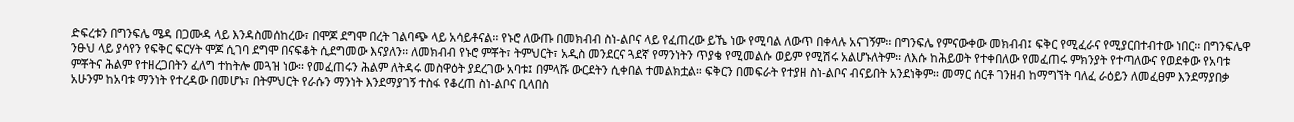ድፍረቱን በግንፍሌ ሜዳ በጋሙዳ ላይ እንዳስመሰከረው፣ በሞጆ ደግሞ በረት ገልባጭ ላይ አሳይቶናል፡፡ የኑሮ ለውጡ በመክብብ ስነ-ልቦና ላይ የፈጠረው ይኼ ነው የሚባል ለውጥ በቀላሉ አናገኝም፡፡ በግንፍሌ የምናውቀው መክብብ፤ ፍቅር የሚፈራና የሚያርበተብተው ነበር፡፡ በግንፍሌዋ ንፁህ ላይ ያሳየን የፍቅር ፍርሃት ሞጆ ሲገባ ደግሞ በናፍቆት ሲደግመው እናያለን፡፡ ለመክብብ የኑሮ ምቾት፣ ትምህርት፣ አዲስ መንደርና ጓደኛ የማንነትን ጥያቄ የሚመልሱ ወይም የሚሽሩ አልሆኑለትም፡፡ ለእሱ ከሕይወት የተቀበለው የመፈጠሩ ምክንያት የተጣለውና የወደቀው የአባቱ ምቾትና ሕልም የተዘረጋበትን ፈለግ ተከትሎ መጓዝ ነው፡፡ የመፈጠሩን ሕልም ለትዳሩ መስዋዕት ያደረገው አባቱ፤ በምላሹ ውርደትን ሲቀበል ተመልክቷል። ፍቅርን በመፍራት የተያዘ ስነ-ልቦና ብናይበት አንደነቅም፡፡ መማር ሰርቶ ገንዘብ ከማግኘት ባለፈ ራዕይን ለመፈፀም እንደማያበቃ አሁንም ከአባቱ ማንነት የተረዳው በመሆኑ፣ በትምህርት የራሱን ማንነት እንደማያገኝ ተስፋ የቆረጠ ስነ-ልቦና ቢላበስ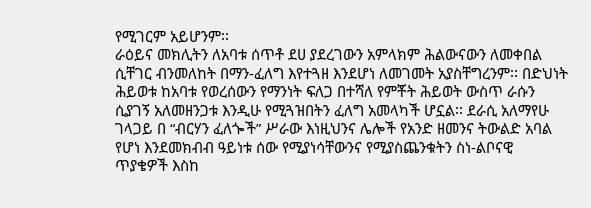የሚገርም አይሆንም፡፡
ራዕይና መክሊትን ለአባቱ ሰጥቶ ደሀ ያደረገውን አምላክም ሕልውናውን ለመቀበል ሲቸገር ብንመለከት በማን-ፈለግ እየተጓዘ እንደሆነ ለመገመት አያስቸግረንም፡፡ በድህነት ሕይወቱ ከአባቱ የወረሰውን የማንነት ፍለጋ በተሻለ የምቾት ሕይወት ውስጥ ራሱን ሲያገኝ አለመዘንጋቱ እንዲሁ የሚጓዝበትን ፈለግ አመላካች ሆኗል፡፡ ደራሲ አለማየሁ ገላጋይ በ “ብርሃን ፈለጐች” ሥራው እነዚህንና ሌሎች የአንድ ዘመንና ትውልድ አባል የሆነ እንደመክብብ ዓይነቱ ሰው የሚያነሳቸውንና የሚያስጨንቁትን ስነ-ልቦናዊ ጥያቄዎች እስከ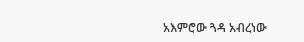አእምሮው ጓዳ አብረነው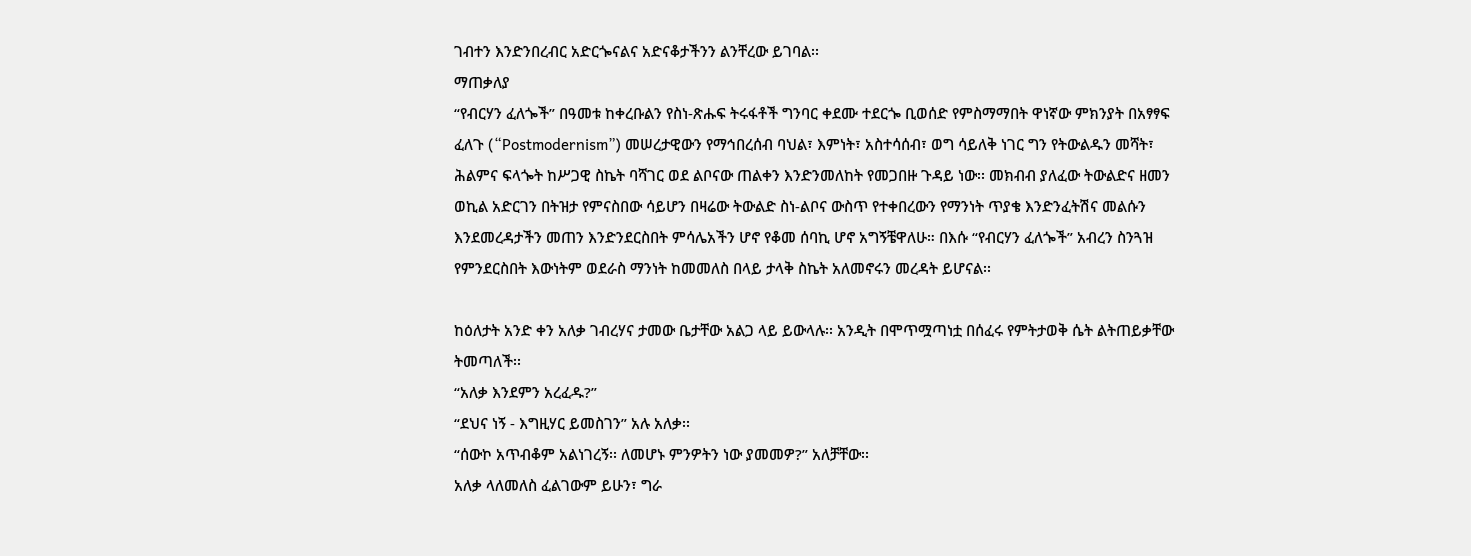ገብተን እንድንበረብር አድርጐናልና አድናቆታችንን ልንቸረው ይገባል፡፡
ማጠቃለያ
“የብርሃን ፈለጐች” በዓመቱ ከቀረቡልን የስነ-ጽሑፍ ትሩፋቶች ግንባር ቀደሙ ተደርጐ ቢወሰድ የምስማማበት ዋነኛው ምክንያት በአፃፃፍ ፈለጉ (“Postmodernism”) መሠረታዊውን የማኅበረሰብ ባህል፣ እምነት፣ አስተሳሰብ፣ ወግ ሳይለቅ ነገር ግን የትውልዱን መሻት፣ ሕልምና ፍላጐት ከሥጋዊ ስኬት ባሻገር ወደ ልቦናው ጠልቀን እንድንመለከት የመጋበዙ ጉዳይ ነው፡፡ መክብብ ያለፈው ትውልድና ዘመን ወኪል አድርገን በትዝታ የምናስበው ሳይሆን በዛሬው ትውልድ ስነ-ልቦና ውስጥ የተቀበረውን የማንነት ጥያቄ እንድንፈትሽና መልሱን እንደመረዳታችን መጠን እንድንደርስበት ምሳሌአችን ሆኖ የቆመ ሰባኪ ሆኖ አግኝቼዋለሁ። በእሱ “የብርሃን ፈለጐች” አብረን ስንጓዝ የምንደርስበት እውነትም ወደራስ ማንነት ከመመለስ በላይ ታላቅ ስኬት አለመኖሩን መረዳት ይሆናል፡፡

ከዕለታት አንድ ቀን አለቃ ገብረሃና ታመው ቤታቸው አልጋ ላይ ይውላሉ፡፡ አንዲት በሞጥሟጣነቷ በሰፈሩ የምትታወቅ ሴት ልትጠይቃቸው ትመጣለች፡፡
“አለቃ እንደምን አረፈዱ?”
“ደህና ነኝ - እግዚሃር ይመስገን” አሉ አለቃ፡፡
“ሰውኮ አጥብቆም አልነገረኝ፡፡ ለመሆኑ ምንዎትን ነው ያመመዎ?” አለቻቸው፡፡
አለቃ ላለመለስ ፈልገውም ይሁን፣ ግራ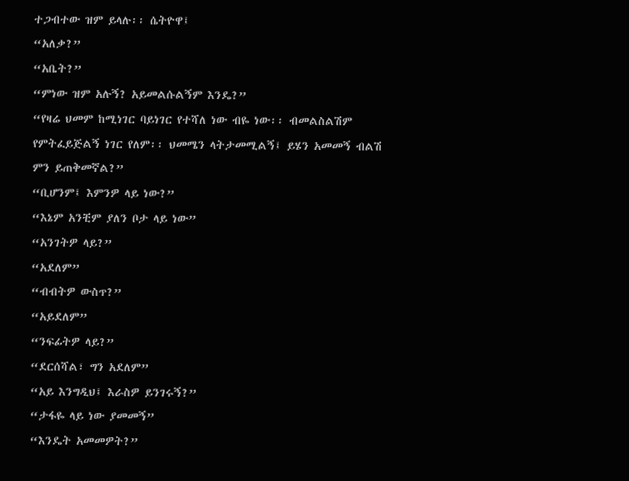ተጋብተው ዝም ይላሉ፡፡ ሴትዮዋ፤
“አለቃ?”
“አቤት?”
“ምነው ዝም አሉኝ? አይመልሱልኝም እንዴ?”
“የዛሬ ህመም ከሚነገር ባይነገር የተሻለ ነው ብዬ ነው፡፡ ብመልስልሽም የምትፈይጅልኝ ነገር የለም፡፡ ህመሜን ላትታመሚልኝ፤ ይሄን አመመኝ ብልሽ ምን ይጠቅመኛል?”
“ቢሆንም፤ እምንዎ ላይ ነው?”
“እኔም አንቺም ያለን ቦታ ላይ ነው”
“አንገትዎ ላይ?”
“አደለም”
“ብብትዎ ውስጥ?”
“አይደለም”
“ንፍፊትዎ ላይ?”
“ደርሰሻል፣ ግን አደለም”
“አይ እንግዲህ፤ እራስዎ ይንገሩኝ?”
“ታፋዬ ላይ ነው ያመመኝ”
“እንዴት አመመዎት?”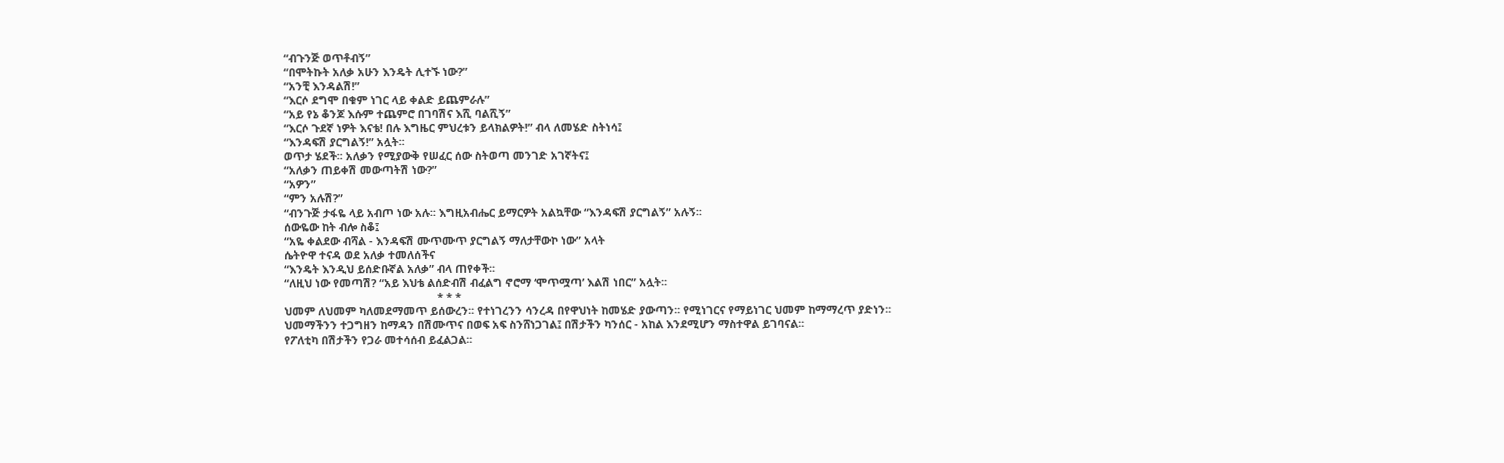“ብጉንጅ ወጥቶብኝ”
“በሞትኩት አለቃ አሁን እንዴት ሊተኙ ነው?”
“አንቺ እንዳልሽ!”
“እርሶ ደግሞ በቁም ነገር ላይ ቀልድ ይጨምራሉ”
“አይ የኔ ቆንጆ እሱም ተጨምሮ በገባሽና እሺ ባልሺኝ”
“እርሶ ጉደኛ ነዎት እናቴ! በሉ እግዜር ምህረቱን ይላክልዎት!” ብላ ለመሄድ ስትነሳ፤
“እንዳፍሽ ያርግልኝ!” አሏት፡፡
ወጥታ ሄደች፡፡ አለቃን የሚያውቅ የሠፈር ሰው ስትወጣ መንገድ አገኛትና፤
“አለቃን ጠይቀሽ መውጣትሽ ነው?”
“አዎን”
“ምን አሉሽ?”
“ብንጉጅ ታፋዬ ላይ አብጦ ነው አሉ፡፡ እግዚአብሔር ይማርዎት አልኳቸው “እንዳፍሽ ያርግልኝ” አሉኝ፡፡
ሰውዬው ከት ብሎ ስቆ፤
“አዬ ቀልደው ብሻል - እንዳፍሽ ሙጥሙጥ ያርግልኝ ማለታቸውኮ ነው” አላት
ሴትዮዋ ተናዳ ወደ አለቃ ተመለሰችና
“እንዴት እንዲህ ይሰድቡኛል አለቃ” ብላ ጠየቀች፡፡
“ለዚህ ነው የመጣሽ? “አይ እህቴ ልሰድብሽ ብፈልግ ኖሮማ ‘ሞጥሟጣ’ እልሽ ነበር” አሏት፡፡
                                                   * * *
ህመም ለህመም ካለመደማመጥ ይሰውረን፡፡ የተነገረንን ሳንረዳ በየዋህነት ከመሄድ ያውጣን፡፡ የሚነገርና የማይነገር ህመም ከማማረጥ ያድነን፡፡ ህመማችንን ተጋግዘን ከማዳን በሽሙጥና በወፍ አፍ ስንሸነጋገል፤ በሽታችን ካንሰር - አከል እንደሚሆን ማስተዋል ይገባናል፡፡
የፖለቲካ በሽታችን የጋራ መተሳሰብ ይፈልጋል፡፡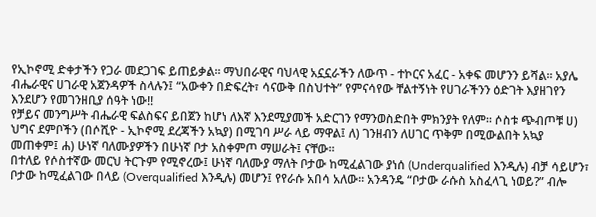የኢኮኖሚ ድቀታችን የጋራ መደጋገፍ ይጠይቃል፡፡ ማህበራዊና ባህላዊ አኗኗራችን ለውጥ - ተኮርና አፈር - አቀፍ መሆንን ይሻል፡፡ አያሌ ብሔራዊና ሀገራዊ አጀንዳዎች ስላሉን፤ “አውቀን በድፍረት፣ ሳናውቅ በስህተት” የምናሳየው ቸልተኝነት የሀገራችንን ዕድገት እያዘገየን እንደሆን የመገንዘቢያ ሰዓት ነው!!
የቻይና መንግሥት ብሔራዊ ፍልስፍና ይበጀን ከሆነ ለእኛ እንደሚያመች አድርገን የማንወስድበት ምክንያት የለም፡፡ ሶስቱ ጭብጦቹ ሀ) ህግና ደምቦችን (በሶሺዮ - ኢኮኖሚ ደረጃችን አኳያ) በሚገባ ሥራ ላይ ማዋል፤ ለ) ገንዘብን ለሀገር ጥቅም በሚውልበት አኳያ መጠቀም፤ ሐ) ሁነኛ ባለሙያዎችን በሁነኛ ቦታ አስቀምጦ ማሠራት፤ ናቸው፡፡
በተለይ የሶስተኛው መርህ ትርጉም የሚኖረው፤ ሁነኛ ባለሙያ ማለት ቦታው ከሚፈልገው ያነሰ (Underqualified እንዲሉ) ብቻ ሳይሆን፣ ቦታው ከሚፈልገው በላይ (Overqualified እንዲሉ) መሆን፤ የየራሱ አበሳ አለው፡፡ አንዳንዴ “ቦታው ራሱስ አስፈላጊ ነወይ?” ብሎ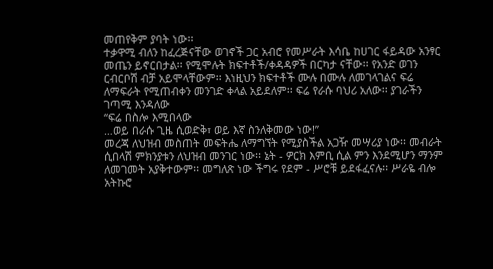መጠየቅም ያባት ነው፡፡
ተቃዋሚ ብለን ከፈረጅናቸው ወገኖች ጋር አብሮ የመሥራት እሳቤ ከሀገር ፋይዳው አንፃር መጤን ይኖርበታል፡፡ የሚሞሉት ክፍተቶች/ቀዳዳዎች በርካታ ናቸው፡፡ የአንድ ወገን ርብርቦሽ ብቻ አይሞላቸውም፡፡ እነዚህን ክፍተቶች ሙሉ በሙሉ ለመገላገልና ፍሬ ለማፍራት የሚጠብቀን መንገድ ቀላል አይደለም፡፡ ፍሬ የራሱ ባህሪ አለው፡፡ ያገራችን ገጣሚ እንዳለው
“ፍሬ በስሎ እሚበላው
…ወይ በራሱ ጊዜ ሲወድቅ፣ ወይ እኛ ስንለቅመው ነው!”
መረጃ ለህዝብ መስጠት መፍትሔ ለማግኘት የሚያስችል አጋዥ መሣሪያ ነው፡፡ መብራት ሲበላሽ ምክንያቱን ለህዝብ መንገር ነው፡፡ ኔት - ዎርክ እምቢ ሲል ምን እንደሚሆን ማንም ለመገመት አያቅተውም፡፡ መግለጽ ነው ችግሩ የደም - ሥሮቹ ይደፋፈናሉ፡፡ ሥራዬ ብሎ አትኩሮ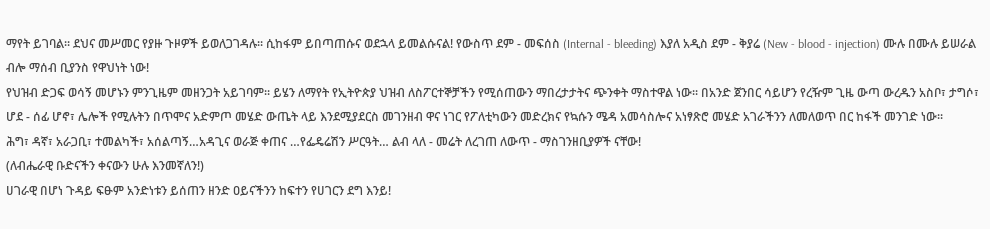ማየት ይገባል፡፡ ደህና መሥመር የያዙ ጉዞዎች ይወለጋገዳሉ፡፡ ሲከፋም ይበጣጠሱና ወደኋላ ይመልሱናል! የውስጥ ደም - መፍሰስ (Internal - bleeding) እያለ አዲስ ደም - ቅያሬ (New - blood - injection) ሙሉ በሙሉ ይሠራል ብሎ ማሰብ ቢያንስ የዋህነት ነው!
የህዝብ ድጋፍ ወሳኝ መሆኑን ምንጊዜም መዘንጋት አይገባም፡፡ ይሄን ለማየት የኢትዮጵያ ህዝብ ለስፖርተኞቻችን የሚሰጠውን ማበረታታትና ጭንቀት ማስተዋል ነው፡፡ በአንድ ጀንበር ሳይሆን የረዥም ጊዜ ውጣ ውረዱን አስቦ፣ ታግሶ፣ ሆደ - ሰፊ ሆኖ፣ ሌሎች የሚሉትን በጥሞና አድምጦ መሄድ ውጤት ላይ እንደሚያደርስ መገንዘብ ዋና ነገር የፖለቲካውን መድረክና የኳሱን ሜዳ አመሳስሎና አነፃጽሮ መሄድ አገራችንን ለመለወጥ በር ከፋች መንገድ ነው፡፡
ሕግ፣ ዳኛ፣ አራጋቢ፣ ተመልካች፣ አሰልጣኝ…አዳጊና ወራጅ ቀጠና …የፌዴሬሽን ሥርዓት… ልብ ላለ - መሬት ለረገጠ ለውጥ - ማስገንዘቢያዎች ናቸው!
(ለብሔራዊ ቡድናችን ቀናውን ሁሉ እንመኛለን!)
ሀገራዊ በሆነ ጉዳይ ፍፁም አንድነቱን ይሰጠን ዘንድ ዐይናችንን ከፍተን የሀገርን ደግ እንይ!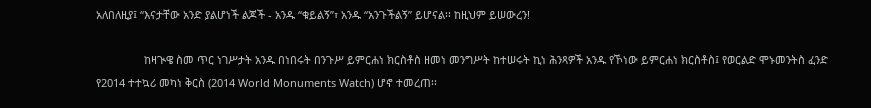አለበለዚያ፤ “እናታቸው አንድ ያልሆነች ልጆች - አንዱ “ቁይልኝ”፣ አንዱ “አንጉችልኝ” ይሆናል፡፡ ከዚህም ይሠውረን!

                ከዛጒዌ ስመ ጥር ነገሥታት አንዱ በነበሩት በንጉሥ ይምርሐነ ክርስቶስ ዘመነ መንግሥት ከተሠሩት ኪነ ሕንጻዎች አንዱ የኾነው ይምርሐነ ክርስቶስ፤ የወርልድ ሞኑመንትስ ፈንድ የ2014 ተተኳሪ መካነ ቅርስ (2014 World Monuments Watch) ሆኖ ተመረጠ፡፡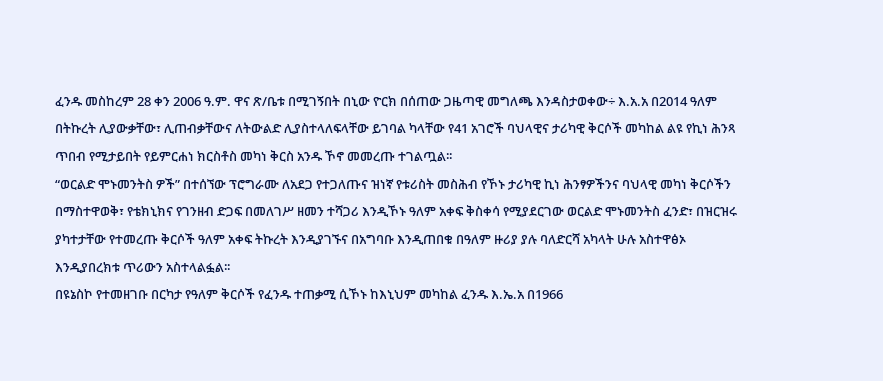ፈንዱ መስከረም 28 ቀን 2006 ዓ.ም. ዋና ጽ/ቤቱ በሚገኝበት በኒው ዮርክ በሰጠው ጋዜጣዊ መግለጫ እንዳስታወቀው÷ እ.አ.አ በ2014 ዓለም በትኩረት ሊያውቃቸው፣ ሊጠብቃቸውና ለትውልድ ሊያስተላለፍላቸው ይገባል ካላቸው የ41 አገሮች ባህላዊና ታሪካዊ ቅርሶች መካከል ልዩ የኪነ ሕንጻ ጥበብ የሚታይበት የይምርሐነ ክርስቶስ መካነ ቅርስ አንዱ ኾኖ መመረጡ ተገልጧል፡፡
“ወርልድ ሞኑመንትስ ዎች” በተሰኘው ፕሮግራሙ ለአደጋ የተጋለጡና ዝነኛ የቱሪስት መስሕብ የኾኑ ታሪካዊ ኪነ ሕንፃዎችንና ባህላዊ መካነ ቅርሶችን በማስተዋወቅ፣ የቴክኒክና የገንዘብ ድጋፍ በመለገሥ ዘመን ተሻጋሪ እንዲኾኑ ዓለም አቀፍ ቅስቀሳ የሚያደርገው ወርልድ ሞኑመንትስ ፈንድ፣ በዝርዝሩ ያካተታቸው የተመረጡ ቅርሶች ዓለም አቀፍ ትኩረት እንዲያገኙና በአግባቡ እንዲጠበቁ በዓለም ዙሪያ ያሉ ባለድርሻ አካላት ሁሉ አስተዋፅኦ እንዲያበረክቱ ጥሪውን አስተላልፏል፡፡
በዩኔስኮ የተመዘገቡ በርካታ የዓለም ቅርሶች የፈንዱ ተጠቃሚ ሲኾኑ ከእኒህም መካከል ፈንዱ እ.ኤ.አ በ1966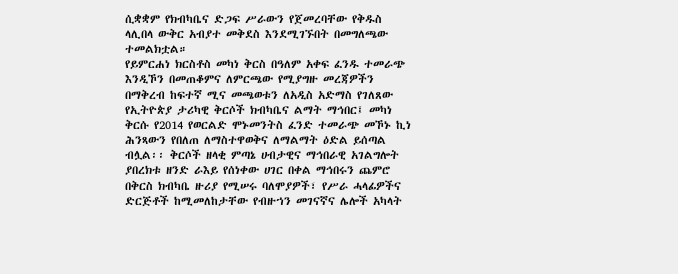ሲቋቋም የክብካቤና ድጋፍ ሥራውን የጀመረባቸው የቅዱስ ላሊበላ ውቅር አብያተ መቅደስ እንደሚገኙበት በመግለጫው ተመልክቷል።
የይምርሐነ ክርስቶስ መካነ ቅርስ በዓለም አቀፍ ፈንዱ ተመራጭ እንዲኾን በመጠቆምና ለምርጫው የሚያግዙ መረጃዎችን በማቅረብ ከፍተኛ ሚና መጫወቱን ለአዲስ አድማስ የገለጸው የኢትዮጵያ ታሪካዊ ቅርሶች ክብካቤና ልማት ማኅበር፤ መካነ ቅርሱ የ2014 የወርልድ ሞኑመንትስ ፈንድ ተመራጭ መኾኑ ኪነ ሕንጻውን የበለጠ ለማስተዋወቅና ለማልማት ዕድል ይሰጣል ብሏል፡፡ ቅርሶች ዘላቂ ምጣኔ ሀብታዊና ማኅበራዊ አገልግሎት ያበረክቱ ዘንድ ራእይ የሰነቀው ሀገር በቀል ማኅበሩን ጨምሮ በቅርስ ክብካቤ ዙሪያ የሚሠሩ ባለሞያዎች፣ የሥራ ሓላፊዎችና ድርጅቶች ከሚመለከታቸው የብዙኀን መገናኛና ሌሎች አካላት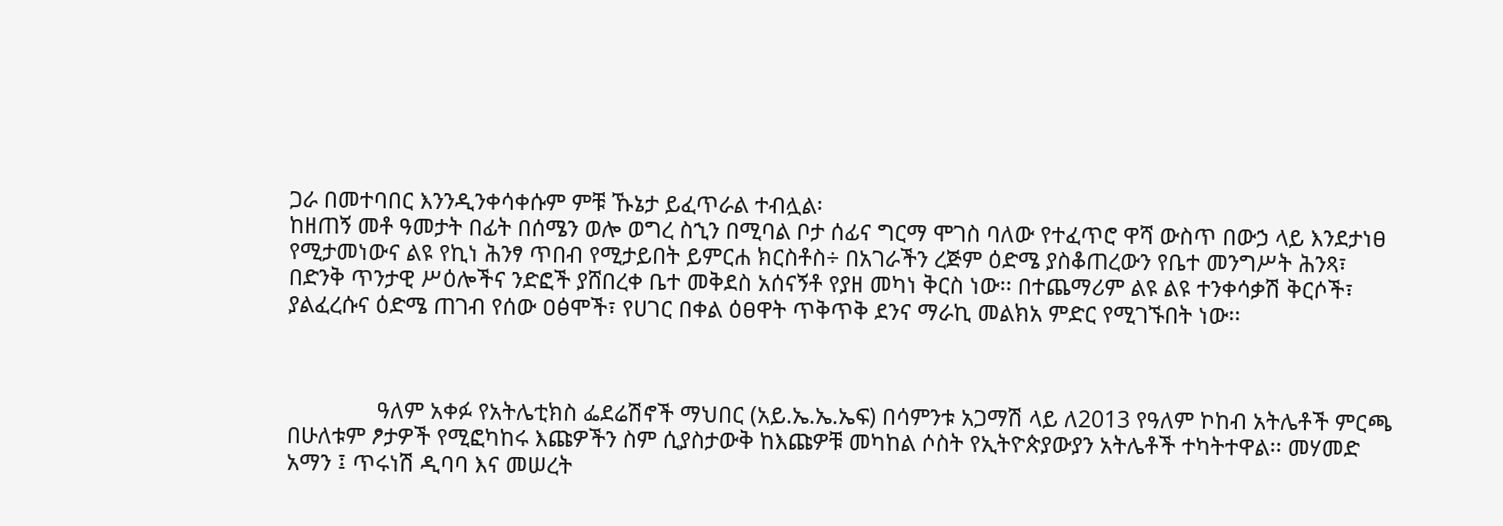ጋራ በመተባበር እንንዲንቀሳቀሱም ምቹ ኹኔታ ይፈጥራል ተብሏል፡
ከዘጠኝ መቶ ዓመታት በፊት በሰሜን ወሎ ወግረ ስኂን በሚባል ቦታ ሰፊና ግርማ ሞገስ ባለው የተፈጥሮ ዋሻ ውስጥ በውኃ ላይ እንደታነፀ የሚታመነውና ልዩ የኪነ ሕንፃ ጥበብ የሚታይበት ይምርሐ ክርስቶስ÷ በአገራችን ረጅም ዕድሜ ያስቆጠረውን የቤተ መንግሥት ሕንጻ፣ በድንቅ ጥንታዊ ሥዕሎችና ንድፎች ያሸበረቀ ቤተ መቅደስ አሰናኝቶ የያዘ መካነ ቅርስ ነው፡፡ በተጨማሪም ልዩ ልዩ ተንቀሳቃሽ ቅርሶች፣ ያልፈረሱና ዕድሜ ጠገብ የሰው ዐፅሞች፣ የሀገር በቀል ዕፀዋት ጥቅጥቅ ደንና ማራኪ መልክአ ምድር የሚገኙበት ነው፡፡



               ዓለም አቀፉ የአትሌቲክስ ፌደሬሽኖች ማህበር (አይ.ኤ.ኤ.ኤፍ) በሳምንቱ አጋማሽ ላይ ለ2013 የዓለም ኮከብ አትሌቶች ምርጫ በሁለቱም ፆታዎች የሚፎካከሩ እጩዎችን ስም ሲያስታውቅ ከእጩዎቹ መካከል ሶስት የኢትዮጵያውያን አትሌቶች ተካትተዋል፡፡ መሃመድ አማን ፤ ጥሩነሽ ዲባባ እና መሠረት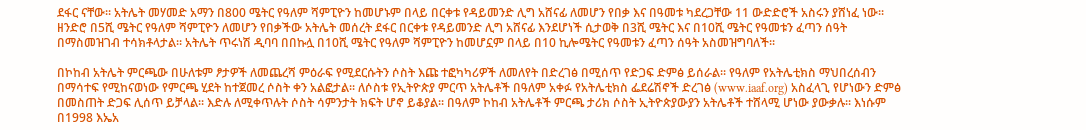ደፋር ናቸው፡፡ አትሌት መሃመድ አማን በ800 ሜትር የዓለም ሻምፒዮን ከመሆኑም በላይ በርቀቱ የዳይመንድ ሊግ አሸናፊ ለመሆን የበቃ እና በዓመቱ ካደረጋቸው 11 ውድድሮች አስሩን ያሸነፈ ነው፡፡ ዘንድሮ በ5ሺ ሜትር የዓለም ሻምፒዮን ለመሆን የበቃችው አትሌት መሰረት ደፋር በርቀቱ የዳይመንድ ሊግ አሸናፊ እንደሆነች ሲታወቅ በ3ሺ ሜትር እና በ10ሺ ሜትር የዓመቱን ፈጣን ሰዓት በማስመዝገብ ተሳክቶላታል፡፡ አትሌት ጥሩነሽ ዲባባ በበኩሏ በ10ሺ ሜትር የዓለም ሻምፒዮን ከመሆኗም በላይ በ10 ኪሎሜትር የዓመቱን ፈጣን ሰዓት አስመዝግባለች፡፡

በኮከብ አትሌት ምርጫው በሁለቱም ፆታዎች ለመጨረሻ ምዕራፍ የሚደርሱትን ሶስት እጩ ተፎካካሪዎች ለመለየት በድረገፅ በሚሰጥ የድጋፍ ድምፅ ይሰራል፡፡ የዓለም የአትሌቲክስ ማህበረሰብን በማሳተፍ የሚከናወነው የምርጫ ሂደት ከተጀመረ ሶስት ቀን አልፎታል፡፡ ለሶስቱ የኢትዮጵያ ምርጥ አትሌቶች በዓለም አቀፉ የአትሌቲክስ ፌደሬሽኖች ድረገፅ (www.iaaf.org) አስፈላጊ የሆነውን ድምፅ በመስጠት ድጋፍ ሊሰጥ ይቻላል፡፡ እድሉ ለሚቀጥሉት ሶስት ሳምንታት ክፍት ሆኖ ይቆያል፡፡ በዓለም ኮከብ አትሌቶች ምርጫ ታሪክ ሶስት ኢትዮጵያውያን አትሌቶች ተሸላሚ ሆነው ያውቃሉ፡፡ እነሱም በ1998 እኤአ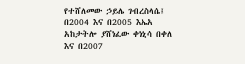የተሸለመው ኃይሌ ገብረስላሴ፤ በ2004 እና በ2005 እኤአ አከታትሎ ያሸነፈው ቀነኒሳ በቀለ እና በ2007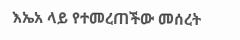እኤአ ላይ የተመረጠችው መሰረት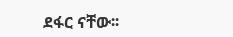ደፋር ናቸው፡፡